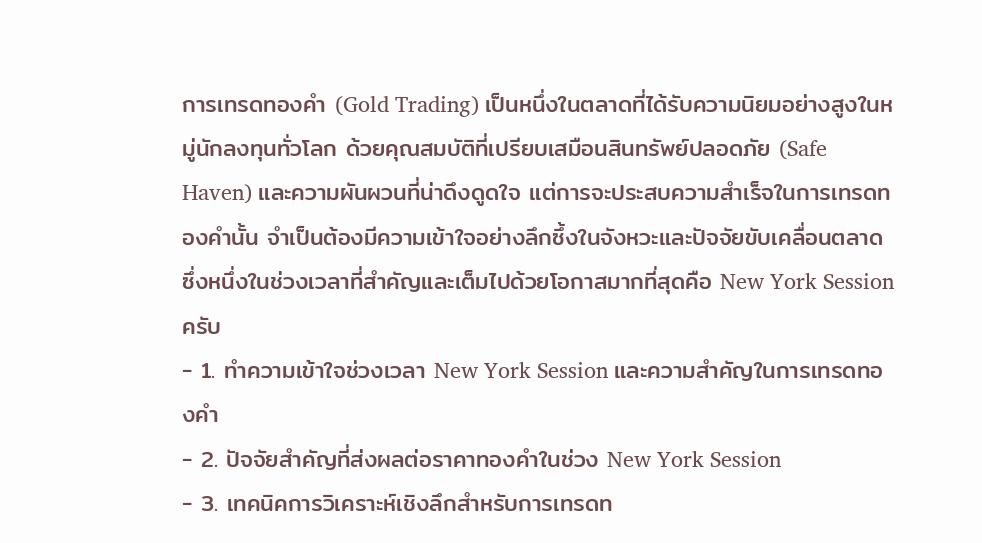การเทรดทองคำ (Gold Trading) เป็นหนึ่งในตลาดที่ได้รับความนิยมอย่างสูงในหมู่นักลงทุนทั่วโลก ด้วยคุณสมบัติที่เปรียบเสมือนสินทรัพย์ปลอดภัย (Safe Haven) และความผันผวนที่น่าดึงดูดใจ แต่การจะประสบความสำเร็จในการเทรดทองคำนั้น จำเป็นต้องมีความเข้าใจอย่างลึกซึ้งในจังหวะและปัจจัยขับเคลื่อนตลาด ซึ่งหนึ่งในช่วงเวลาที่สำคัญและเต็มไปด้วยโอกาสมากที่สุดคือ New York Session ครับ
- 1. ทำความเข้าใจช่วงเวลา New York Session และความสำคัญในการเทรดทองคำ
- 2. ปัจจัยสำคัญที่ส่งผลต่อราคาทองคำในช่วง New York Session
- 3. เทคนิคการวิเคราะห์เชิงลึกสำหรับการเทรดท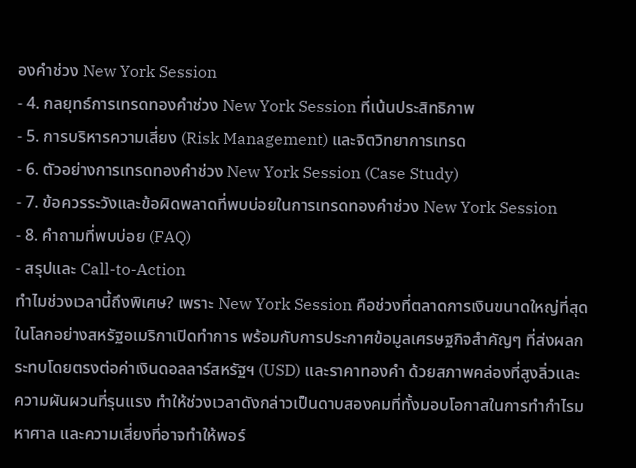องคำช่วง New York Session
- 4. กลยุทธ์การเทรดทองคำช่วง New York Session ที่เน้นประสิทธิภาพ
- 5. การบริหารความเสี่ยง (Risk Management) และจิตวิทยาการเทรด
- 6. ตัวอย่างการเทรดทองคำช่วง New York Session (Case Study)
- 7. ข้อควรระวังและข้อผิดพลาดที่พบบ่อยในการเทรดทองคำช่วง New York Session
- 8. คำถามที่พบบ่อย (FAQ)
- สรุปและ Call-to-Action
ทำไมช่วงเวลานี้ถึงพิเศษ? เพราะ New York Session คือช่วงที่ตลาดการเงินขนาดใหญ่ที่สุดในโลกอย่างสหรัฐอเมริกาเปิดทำการ พร้อมกับการประกาศข้อมูลเศรษฐกิจสำคัญๆ ที่ส่งผลกระทบโดยตรงต่อค่าเงินดอลลาร์สหรัฐฯ (USD) และราคาทองคำ ด้วยสภาพคล่องที่สูงลิ่วและความผันผวนที่รุนแรง ทำให้ช่วงเวลาดังกล่าวเป็นดาบสองคมที่ทั้งมอบโอกาสในการทำกำไรมหาศาล และความเสี่ยงที่อาจทำให้พอร์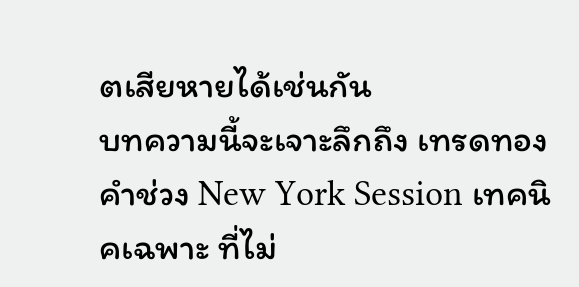ตเสียหายได้เช่นกัน
บทความนี้จะเจาะลึกถึง เทรดทองคำช่วง New York Session เทคนิคเฉพาะ ที่ไม่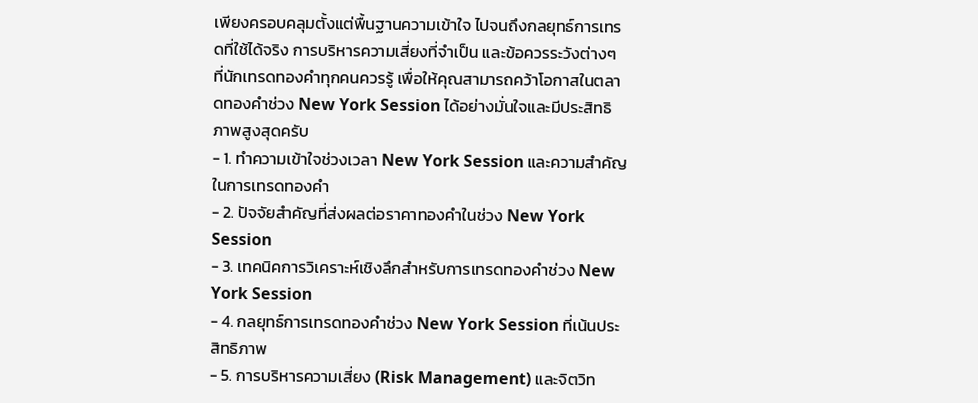เพียงครอบคลุมตั้งแต่พื้นฐานความเข้าใจ ไปจนถึงกลยุทธ์การเทรดที่ใช้ได้จริง การบริหารความเสี่ยงที่จำเป็น และข้อควรระวังต่างๆ ที่นักเทรดทองคำทุกคนควรรู้ เพื่อให้คุณสามารถคว้าโอกาสในตลาดทองคำช่วง New York Session ได้อย่างมั่นใจและมีประสิทธิภาพสูงสุดครับ
- 1. ทำความเข้าใจช่วงเวลา New York Session และความสำคัญในการเทรดทองคำ
- 2. ปัจจัยสำคัญที่ส่งผลต่อราคาทองคำในช่วง New York Session
- 3. เทคนิคการวิเคราะห์เชิงลึกสำหรับการเทรดทองคำช่วง New York Session
- 4. กลยุทธ์การเทรดทองคำช่วง New York Session ที่เน้นประสิทธิภาพ
- 5. การบริหารความเสี่ยง (Risk Management) และจิตวิท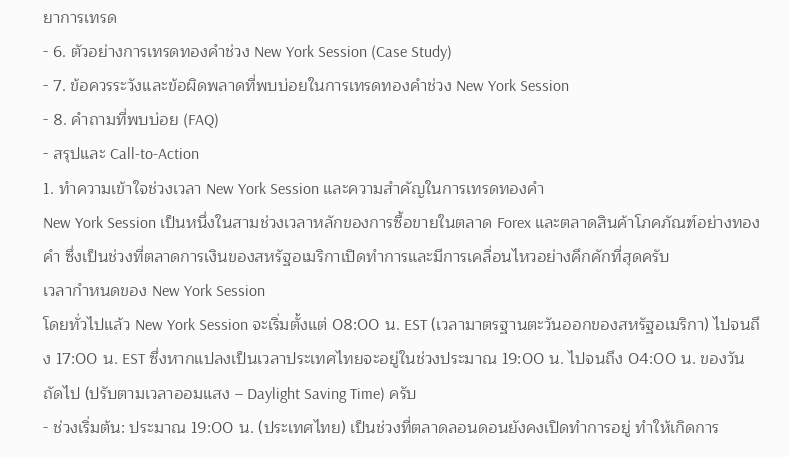ยาการเทรด
- 6. ตัวอย่างการเทรดทองคำช่วง New York Session (Case Study)
- 7. ข้อควรระวังและข้อผิดพลาดที่พบบ่อยในการเทรดทองคำช่วง New York Session
- 8. คำถามที่พบบ่อย (FAQ)
- สรุปและ Call-to-Action
1. ทำความเข้าใจช่วงเวลา New York Session และความสำคัญในการเทรดทองคำ
New York Session เป็นหนึ่งในสามช่วงเวลาหลักของการซื้อขายในตลาด Forex และตลาดสินค้าโภคภัณฑ์อย่างทองคำ ซึ่งเป็นช่วงที่ตลาดการเงินของสหรัฐอเมริกาเปิดทำการและมีการเคลื่อนไหวอย่างคึกคักที่สุดครับ
เวลากำหนดของ New York Session
โดยทั่วไปแล้ว New York Session จะเริ่มตั้งแต่ 08:00 น. EST (เวลามาตรฐานตะวันออกของสหรัฐอเมริกา) ไปจนถึง 17:00 น. EST ซึ่งหากแปลงเป็นเวลาประเทศไทยจะอยู่ในช่วงประมาณ 19:00 น. ไปจนถึง 04:00 น. ของวันถัดไป (ปรับตามเวลาออมแสง – Daylight Saving Time) ครับ
- ช่วงเริ่มต้น: ประมาณ 19:00 น. (ประเทศไทย) เป็นช่วงที่ตลาดลอนดอนยังคงเปิดทำการอยู่ ทำให้เกิดการ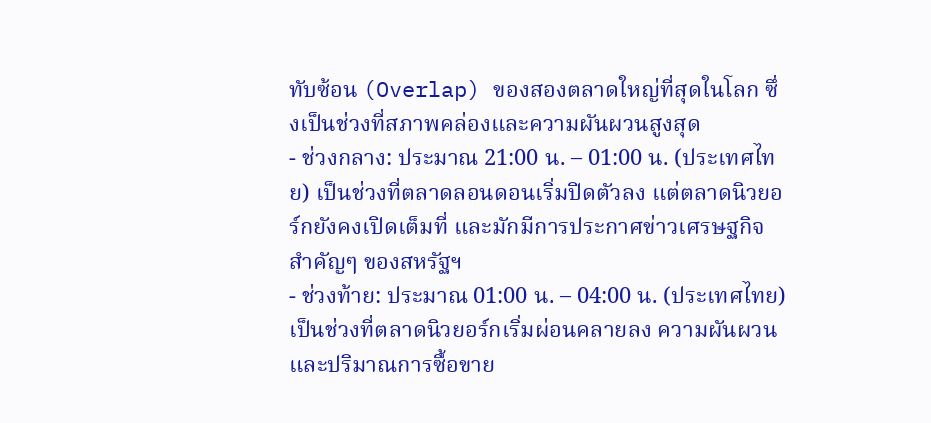ทับซ้อน (Overlap) ของสองตลาดใหญ่ที่สุดในโลก ซึ่งเป็นช่วงที่สภาพคล่องและความผันผวนสูงสุด
- ช่วงกลาง: ประมาณ 21:00 น. – 01:00 น. (ประเทศไทย) เป็นช่วงที่ตลาดลอนดอนเริ่มปิดตัวลง แต่ตลาดนิวยอร์กยังคงเปิดเต็มที่ และมักมีการประกาศข่าวเศรษฐกิจสำคัญๆ ของสหรัฐฯ
- ช่วงท้าย: ประมาณ 01:00 น. – 04:00 น. (ประเทศไทย) เป็นช่วงที่ตลาดนิวยอร์กเริ่มผ่อนคลายลง ความผันผวนและปริมาณการซื้อขาย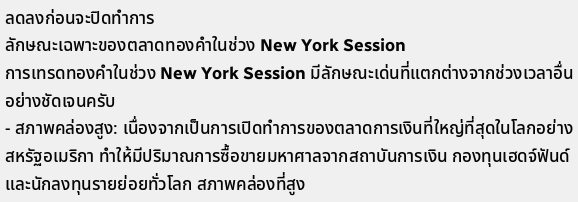ลดลงก่อนจะปิดทำการ
ลักษณะเฉพาะของตลาดทองคำในช่วง New York Session
การเทรดทองคำในช่วง New York Session มีลักษณะเด่นที่แตกต่างจากช่วงเวลาอื่นอย่างชัดเจนครับ
- สภาพคล่องสูง: เนื่องจากเป็นการเปิดทำการของตลาดการเงินที่ใหญ่ที่สุดในโลกอย่างสหรัฐอเมริกา ทำให้มีปริมาณการซื้อขายมหาศาลจากสถาบันการเงิน กองทุนเฮดจ์ฟันด์ และนักลงทุนรายย่อยทั่วโลก สภาพคล่องที่สูง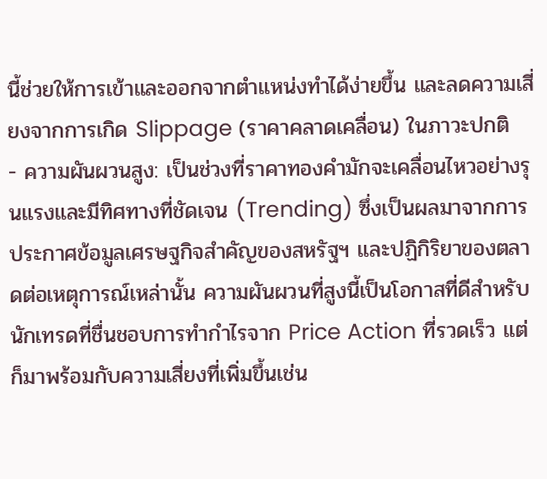นี้ช่วยให้การเข้าและออกจากตำแหน่งทำได้ง่ายขึ้น และลดความเสี่ยงจากการเกิด Slippage (ราคาคลาดเคลื่อน) ในภาวะปกติ
- ความผันผวนสูง: เป็นช่วงที่ราคาทองคำมักจะเคลื่อนไหวอย่างรุนแรงและมีทิศทางที่ชัดเจน (Trending) ซึ่งเป็นผลมาจากการประกาศข้อมูลเศรษฐกิจสำคัญของสหรัฐฯ และปฏิกิริยาของตลาดต่อเหตุการณ์เหล่านั้น ความผันผวนที่สูงนี้เป็นโอกาสที่ดีสำหรับนักเทรดที่ชื่นชอบการทำกำไรจาก Price Action ที่รวดเร็ว แต่ก็มาพร้อมกับความเสี่ยงที่เพิ่มขึ้นเช่น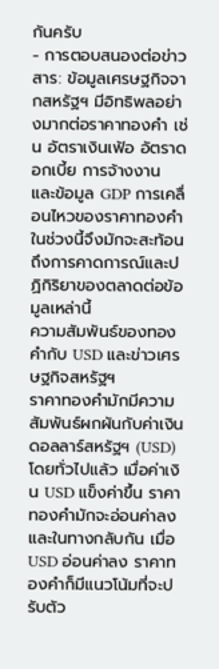กันครับ
- การตอบสนองต่อข่าวสาร: ข้อมูลเศรษฐกิจจากสหรัฐฯ มีอิทธิพลอย่างมากต่อราคาทองคำ เช่น อัตราเงินเฟ้อ อัตราดอกเบี้ย การจ้างงาน และข้อมูล GDP การเคลื่อนไหวของราคาทองคำในช่วงนี้จึงมักจะสะท้อนถึงการคาดการณ์และปฏิกิริยาของตลาดต่อข้อมูลเหล่านี้
ความสัมพันธ์ของทองคำกับ USD และข่าวเศรษฐกิจสหรัฐฯ
ราคาทองคำมักมีความสัมพันธ์ผกผันกับค่าเงินดอลลาร์สหรัฐฯ (USD) โดยทั่วไปแล้ว เมื่อค่าเงิน USD แข็งค่าขึ้น ราคาทองคำมักจะอ่อนค่าลง และในทางกลับกัน เมื่อ USD อ่อนค่าลง ราคาทองคำก็มีแนวโน้มที่จะปรับตัว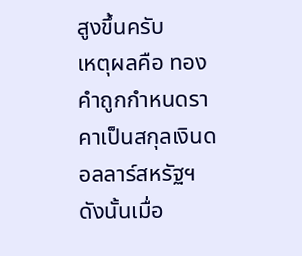สูงขึ้นครับ
เหตุผลคือ ทองคำถูกกำหนดราคาเป็นสกุลเงินดอลลาร์สหรัฐฯ ดังนั้นเมื่อ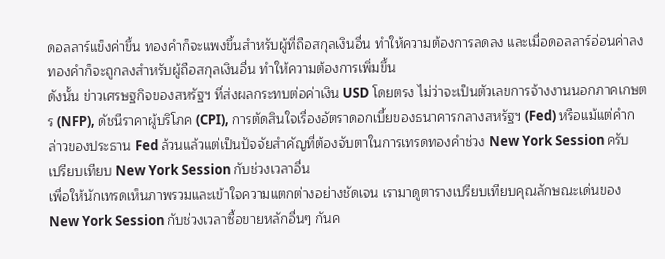ดอลลาร์แข็งค่าขึ้น ทองคำก็จะแพงขึ้นสำหรับผู้ที่ถือสกุลเงินอื่น ทำให้ความต้องการลดลง และเมื่อดอลลาร์อ่อนค่าลง ทองคำก็จะถูกลงสำหรับผู้ถือสกุลเงินอื่น ทำให้ความต้องการเพิ่มขึ้น
ดังนั้น ข่าวเศรษฐกิจของสหรัฐฯ ที่ส่งผลกระทบต่อค่าเงิน USD โดยตรง ไม่ว่าจะเป็นตัวเลขการจ้างงานนอกภาคเกษตร (NFP), ดัชนีราคาผู้บริโภค (CPI), การตัดสินใจเรื่องอัตราดอกเบี้ยของธนาคารกลางสหรัฐฯ (Fed) หรือแม้แต่คำกล่าวของประธาน Fed ล้วนแล้วแต่เป็นปัจจัยสำคัญที่ต้องจับตาในการเทรดทองคำช่วง New York Session ครับ
เปรียบเทียบ New York Session กับช่วงเวลาอื่น
เพื่อให้นักเทรดเห็นภาพรวมและเข้าใจความแตกต่างอย่างชัดเจน เรามาดูตารางเปรียบเทียบคุณลักษณะเด่นของ New York Session กับช่วงเวลาซื้อขายหลักอื่นๆ กันค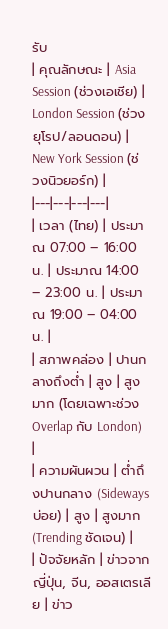รับ
| คุณลักษณะ | Asia Session (ช่วงเอเชีย) | London Session (ช่วงยุโรป/ลอนดอน) | New York Session (ช่วงนิวยอร์ก) |
|---|---|---|---|
| เวลา (ไทย) | ประมาณ 07:00 – 16:00 น. | ประมาณ 14:00 – 23:00 น. | ประมาณ 19:00 – 04:00 น. |
| สภาพคล่อง | ปานกลางถึงต่ำ | สูง | สูงมาก (โดยเฉพาะช่วง Overlap กับ London) |
| ความผันผวน | ต่ำถึงปานกลาง (Sideways บ่อย) | สูง | สูงมาก (Trending ชัดเจน) |
| ปัจจัยหลัก | ข่าวจากญี่ปุ่น, จีน, ออสเตรเลีย | ข่าว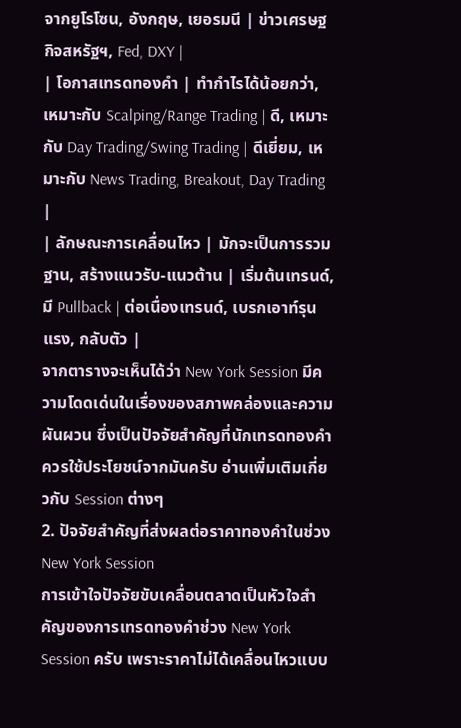จากยูโรโซน, อังกฤษ, เยอรมนี | ข่าวเศรษฐกิจสหรัฐฯ, Fed, DXY |
| โอกาสเทรดทองคำ | ทำกำไรได้น้อยกว่า, เหมาะกับ Scalping/Range Trading | ดี, เหมาะกับ Day Trading/Swing Trading | ดีเยี่ยม, เหมาะกับ News Trading, Breakout, Day Trading |
| ลักษณะการเคลื่อนไหว | มักจะเป็นการรวมฐาน, สร้างแนวรับ-แนวต้าน | เริ่มต้นเทรนด์, มี Pullback | ต่อเนื่องเทรนด์, เบรกเอาท์รุนแรง, กลับตัว |
จากตารางจะเห็นได้ว่า New York Session มีความโดดเด่นในเรื่องของสภาพคล่องและความผันผวน ซึ่งเป็นปัจจัยสำคัญที่นักเทรดทองคำควรใช้ประโยชน์จากมันครับ อ่านเพิ่มเติมเกี่ยวกับ Session ต่างๆ
2. ปัจจัยสำคัญที่ส่งผลต่อราคาทองคำในช่วง New York Session
การเข้าใจปัจจัยขับเคลื่อนตลาดเป็นหัวใจสำคัญของการเทรดทองคำช่วง New York Session ครับ เพราะราคาไม่ได้เคลื่อนไหวแบบ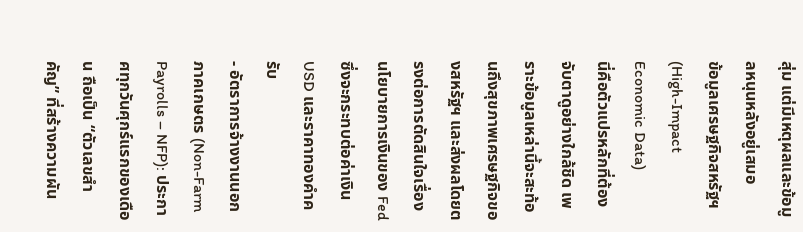สุ่ม แต่มีเหตุผลและข้อมูลหนุนหลังอยู่เสมอ
ข้อมูลเศรษฐกิจสหรัฐฯ (High-Impact Economic Data)
นี่คือตัวแปรหลักที่ต้องจับตาดูอย่างใกล้ชิด เพราะข้อมูลเหล่านี้จะสะท้อนถึงสุขภาพเศรษฐกิจของสหรัฐฯ และส่งผลโดยตรงต่อการตัดสินใจเรื่องนโยบายการเงินของ Fed ซึ่งจะกระทบต่อค่าเงิน USD และราคาทองคำครับ
- อัตราการจ้างงานนอกภาคเกษตร (Non-Farm Payrolls – NFP): ประกาศทุกวันศุกร์แรกของเดือน ถือเป็น “ตัวเลขสำคัญ” ที่สร้างความผัน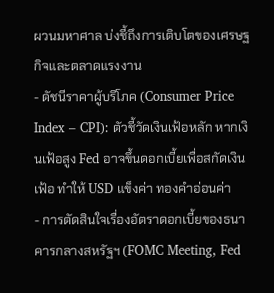ผวนมหาศาล บ่งชี้ถึงการเติบโตของเศรษฐกิจและตลาดแรงงาน
- ดัชนีราคาผู้บริโภค (Consumer Price Index – CPI): ตัวชี้วัดเงินเฟ้อหลัก หากเงินเฟ้อสูง Fed อาจขึ้นดอกเบี้ยเพื่อสกัดเงินเฟ้อ ทำให้ USD แข็งค่า ทองคำอ่อนค่า
- การตัดสินใจเรื่องอัตราดอกเบี้ยของธนาคารกลางสหรัฐฯ (FOMC Meeting, Fed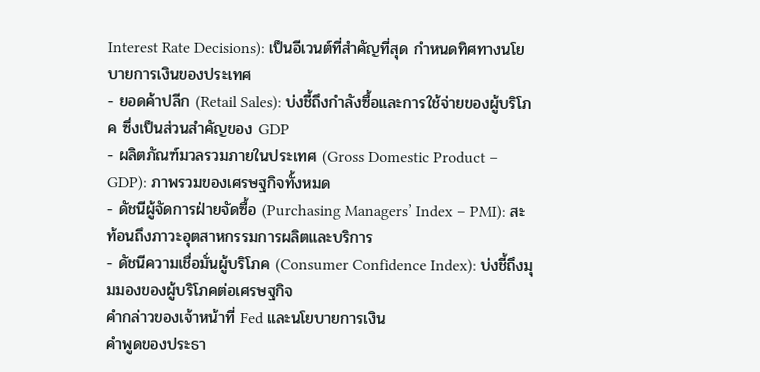Interest Rate Decisions): เป็นอีเวนต์ที่สำคัญที่สุด กำหนดทิศทางนโยบายการเงินของประเทศ
- ยอดค้าปลีก (Retail Sales): บ่งชี้ถึงกำลังซื้อและการใช้จ่ายของผู้บริโภค ซึ่งเป็นส่วนสำคัญของ GDP
- ผลิตภัณฑ์มวลรวมภายในประเทศ (Gross Domestic Product – GDP): ภาพรวมของเศรษฐกิจทั้งหมด
- ดัชนีผู้จัดการฝ่ายจัดซื้อ (Purchasing Managers’ Index – PMI): สะท้อนถึงภาวะอุตสาหกรรมการผลิตและบริการ
- ดัชนีความเชื่อมั่นผู้บริโภค (Consumer Confidence Index): บ่งชี้ถึงมุมมองของผู้บริโภคต่อเศรษฐกิจ
คำกล่าวของเจ้าหน้าที่ Fed และนโยบายการเงิน
คำพูดของประธา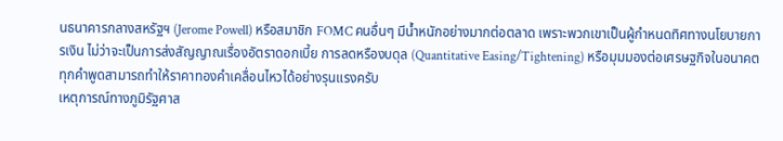นธนาคารกลางสหรัฐฯ (Jerome Powell) หรือสมาชิก FOMC คนอื่นๆ มีน้ำหนักอย่างมากต่อตลาด เพราะพวกเขาเป็นผู้กำหนดทิศทางนโยบายการเงิน ไม่ว่าจะเป็นการส่งสัญญาณเรื่องอัตราดอกเบี้ย การลดหรืองบดุล (Quantitative Easing/Tightening) หรือมุมมองต่อเศรษฐกิจในอนาคต ทุกคำพูดสามารถทำให้ราคาทองคำเคลื่อนไหวได้อย่างรุนแรงครับ
เหตุการณ์ทางภูมิรัฐศาส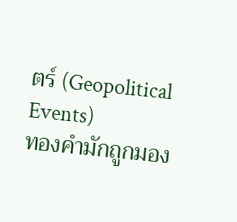ตร์ (Geopolitical Events)
ทองคำมักถูกมอง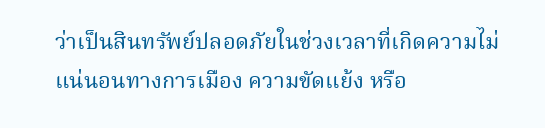ว่าเป็นสินทรัพย์ปลอดภัยในช่วงเวลาที่เกิดความไม่แน่นอนทางการเมือง ความขัดแย้ง หรือ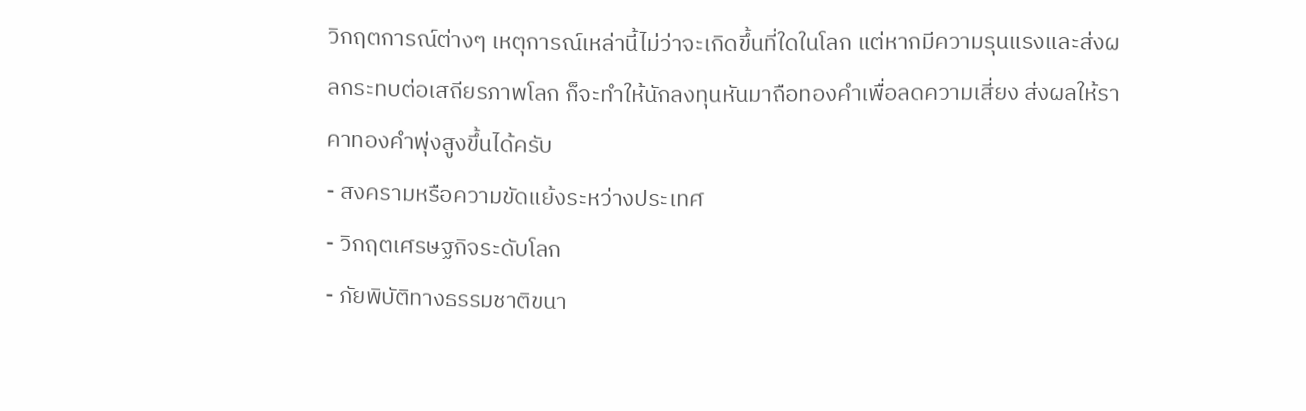วิกฤตการณ์ต่างๆ เหตุการณ์เหล่านี้ไม่ว่าจะเกิดขึ้นที่ใดในโลก แต่หากมีความรุนแรงและส่งผลกระทบต่อเสถียรภาพโลก ก็จะทำให้นักลงทุนหันมาถือทองคำเพื่อลดความเสี่ยง ส่งผลให้ราคาทองคำพุ่งสูงขึ้นได้ครับ
- สงครามหรือความขัดแย้งระหว่างประเทศ
- วิกฤตเศรษฐกิจระดับโลก
- ภัยพิบัติทางธรรมชาติขนา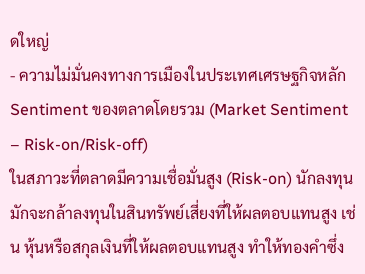ดใหญ่
- ความไม่มั่นคงทางการเมืองในประเทศเศรษฐกิจหลัก
Sentiment ของตลาดโดยรวม (Market Sentiment – Risk-on/Risk-off)
ในสภาวะที่ตลาดมีความเชื่อมั่นสูง (Risk-on) นักลงทุนมักจะกล้าลงทุนในสินทรัพย์เสี่ยงที่ให้ผลตอบแทนสูง เช่น หุ้นหรือสกุลเงินที่ให้ผลตอบแทนสูง ทำให้ทองคำซึ่ง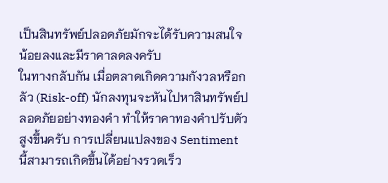เป็นสินทรัพย์ปลอดภัยมักจะได้รับความสนใจน้อยลงและมีราคาลดลงครับ
ในทางกลับกัน เมื่อตลาดเกิดความกังวลหรือกลัว (Risk-off) นักลงทุนจะหันไปหาสินทรัพย์ปลอดภัยอย่างทองคำ ทำให้ราคาทองคำปรับตัวสูงขึ้นครับ การเปลี่ยนแปลงของ Sentiment นี้สามารถเกิดขึ้นได้อย่างรวดเร็ว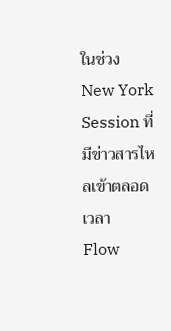ในช่วง New York Session ที่มีข่าวสารไหลเข้าตลอดเวลา
Flow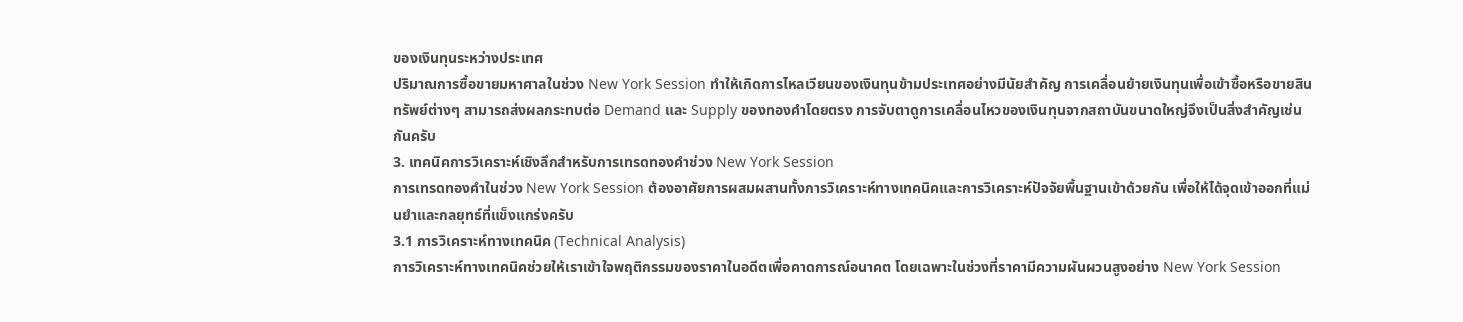ของเงินทุนระหว่างประเทศ
ปริมาณการซื้อขายมหาศาลในช่วง New York Session ทำให้เกิดการไหลเวียนของเงินทุนข้ามประเทศอย่างมีนัยสำคัญ การเคลื่อนย้ายเงินทุนเพื่อเข้าซื้อหรือขายสินทรัพย์ต่างๆ สามารถส่งผลกระทบต่อ Demand และ Supply ของทองคำโดยตรง การจับตาดูการเคลื่อนไหวของเงินทุนจากสถาบันขนาดใหญ่จึงเป็นสิ่งสำคัญเช่นกันครับ
3. เทคนิคการวิเคราะห์เชิงลึกสำหรับการเทรดทองคำช่วง New York Session
การเทรดทองคำในช่วง New York Session ต้องอาศัยการผสมผสานทั้งการวิเคราะห์ทางเทคนิคและการวิเคราะห์ปัจจัยพื้นฐานเข้าด้วยกัน เพื่อให้ได้จุดเข้าออกที่แม่นยำและกลยุทธ์ที่แข็งแกร่งครับ
3.1 การวิเคราะห์ทางเทคนิค (Technical Analysis)
การวิเคราะห์ทางเทคนิคช่วยให้เราเข้าใจพฤติกรรมของราคาในอดีตเพื่อคาดการณ์อนาคต โดยเฉพาะในช่วงที่ราคามีความผันผวนสูงอย่าง New York Session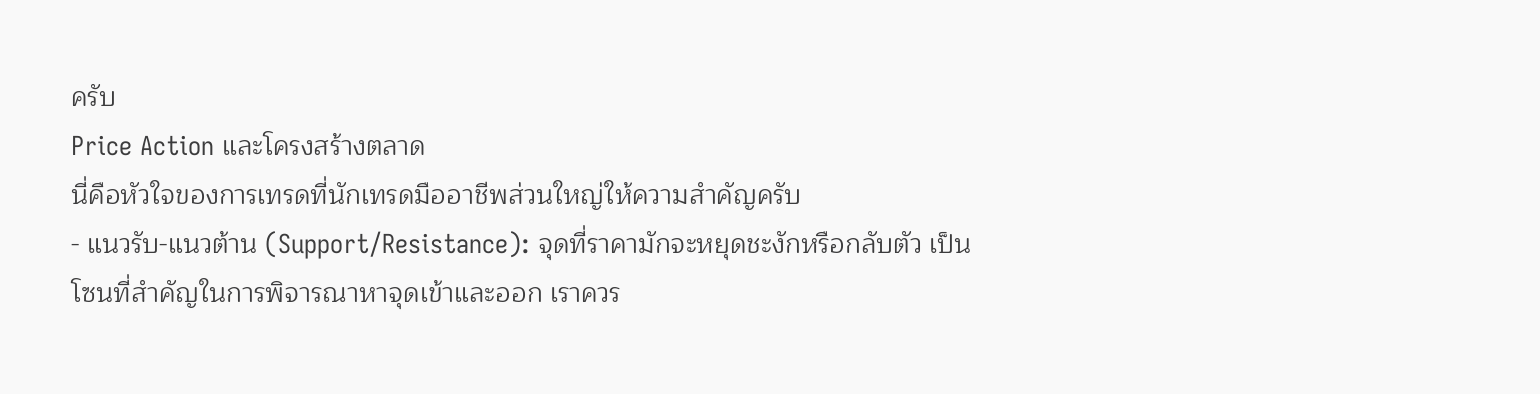ครับ
Price Action และโครงสร้างตลาด
นี่คือหัวใจของการเทรดที่นักเทรดมืออาชีพส่วนใหญ่ให้ความสำคัญครับ
- แนวรับ-แนวต้าน (Support/Resistance): จุดที่ราคามักจะหยุดชะงักหรือกลับตัว เป็นโซนที่สำคัญในการพิจารณาหาจุดเข้าและออก เราควร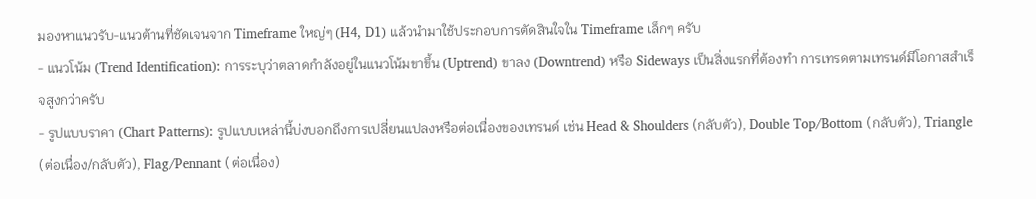มองหาแนวรับ-แนวต้านที่ชัดเจนจาก Timeframe ใหญ่ๆ (H4, D1) แล้วนำมาใช้ประกอบการตัดสินใจใน Timeframe เล็กๆ ครับ
- แนวโน้ม (Trend Identification): การระบุว่าตลาดกำลังอยู่ในแนวโน้มขาขึ้น (Uptrend) ขาลง (Downtrend) หรือ Sideways เป็นสิ่งแรกที่ต้องทำ การเทรดตามเทรนด์มีโอกาสสำเร็จสูงกว่าครับ
- รูปแบบราคา (Chart Patterns): รูปแบบเหล่านี้บ่งบอกถึงการเปลี่ยนแปลงหรือต่อเนื่องของเทรนด์ เช่น Head & Shoulders (กลับตัว), Double Top/Bottom (กลับตัว), Triangle (ต่อเนื่อง/กลับตัว), Flag/Pennant (ต่อเนื่อง)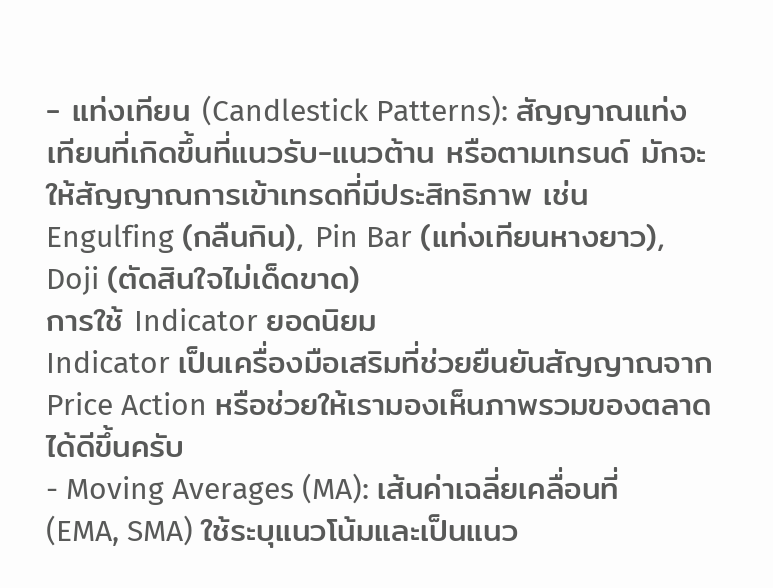- แท่งเทียน (Candlestick Patterns): สัญญาณแท่งเทียนที่เกิดขึ้นที่แนวรับ-แนวต้าน หรือตามเทรนด์ มักจะให้สัญญาณการเข้าเทรดที่มีประสิทธิภาพ เช่น Engulfing (กลืนกิน), Pin Bar (แท่งเทียนหางยาว), Doji (ตัดสินใจไม่เด็ดขาด)
การใช้ Indicator ยอดนิยม
Indicator เป็นเครื่องมือเสริมที่ช่วยยืนยันสัญญาณจาก Price Action หรือช่วยให้เรามองเห็นภาพรวมของตลาดได้ดีขึ้นครับ
- Moving Averages (MA): เส้นค่าเฉลี่ยเคลื่อนที่ (EMA, SMA) ใช้ระบุแนวโน้มและเป็นแนว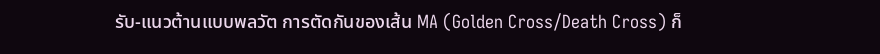รับ-แนวต้านแบบพลวัต การตัดกันของเส้น MA (Golden Cross/Death Cross) ก็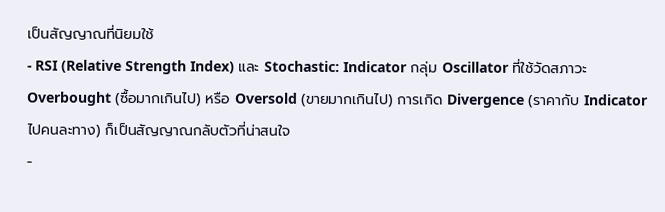เป็นสัญญาณที่นิยมใช้
- RSI (Relative Strength Index) และ Stochastic: Indicator กลุ่ม Oscillator ที่ใช้วัดสภาวะ Overbought (ซื้อมากเกินไป) หรือ Oversold (ขายมากเกินไป) การเกิด Divergence (ราคากับ Indicator ไปคนละทาง) ก็เป็นสัญญาณกลับตัวที่น่าสนใจ
-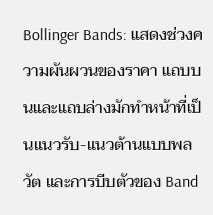Bollinger Bands: แสดงช่วงความผันผวนของราคา แถบบนและแถบล่างมักทำหน้าที่เป็นแนวรับ-แนวต้านแบบพลวัต และการบีบตัวของ Band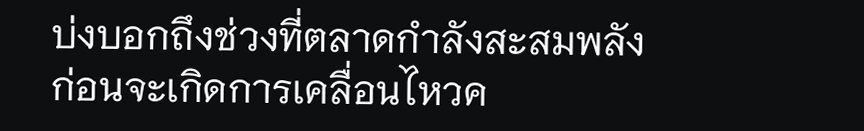บ่งบอกถึงช่วงที่ตลาดกำลังสะสมพลังก่อนจะเกิดการเคลื่อนไหวค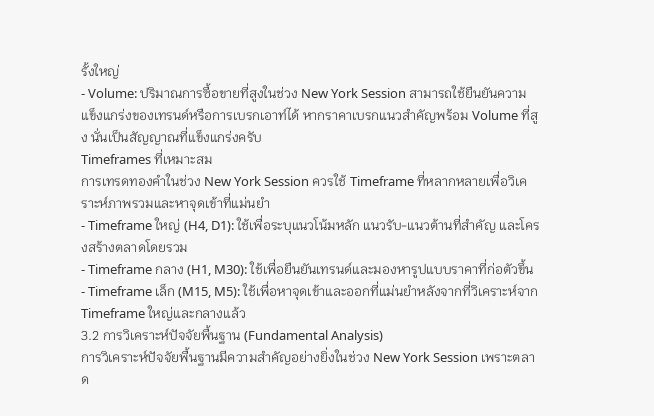รั้งใหญ่
- Volume: ปริมาณการซื้อขายที่สูงในช่วง New York Session สามารถใช้ยืนยันความแข็งแกร่งของเทรนด์หรือการเบรกเอาท์ได้ หากราคาเบรกแนวสำคัญพร้อม Volume ที่สูง นั่นเป็นสัญญาณที่แข็งแกร่งครับ
Timeframes ที่เหมาะสม
การเทรดทองคำในช่วง New York Session ควรใช้ Timeframe ที่หลากหลายเพื่อวิเคราะห์ภาพรวมและหาจุดเข้าที่แม่นยำ
- Timeframe ใหญ่ (H4, D1): ใช้เพื่อระบุแนวโน้มหลัก แนวรับ-แนวต้านที่สำคัญ และโครงสร้างตลาดโดยรวม
- Timeframe กลาง (H1, M30): ใช้เพื่อยืนยันเทรนด์และมองหารูปแบบราคาที่ก่อตัวขึ้น
- Timeframe เล็ก (M15, M5): ใช้เพื่อหาจุดเข้าและออกที่แม่นยำหลังจากที่วิเคราะห์จาก Timeframe ใหญ่และกลางแล้ว
3.2 การวิเคราะห์ปัจจัยพื้นฐาน (Fundamental Analysis)
การวิเคราะห์ปัจจัยพื้นฐานมีความสำคัญอย่างยิ่งในช่วง New York Session เพราะตลาด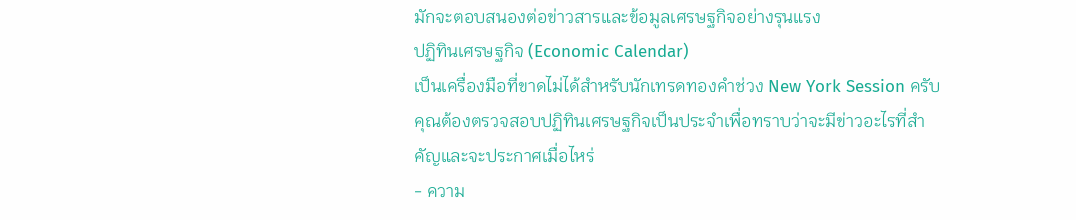มักจะตอบสนองต่อข่าวสารและข้อมูลเศรษฐกิจอย่างรุนแรง
ปฏิทินเศรษฐกิจ (Economic Calendar)
เป็นเครื่องมือที่ขาดไม่ได้สำหรับนักเทรดทองคำช่วง New York Session ครับ คุณต้องตรวจสอบปฏิทินเศรษฐกิจเป็นประจำเพื่อทราบว่าจะมีข่าวอะไรที่สำคัญและจะประกาศเมื่อไหร่
- ความ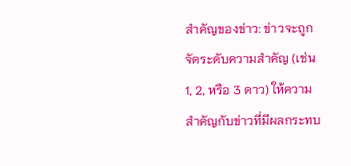สำคัญของข่าว: ข่าวจะถูกจัดระดับความสำคัญ (เช่น 1, 2, หรือ 3 ดาว) ให้ความสำคัญกับข่าวที่มีผลกระทบ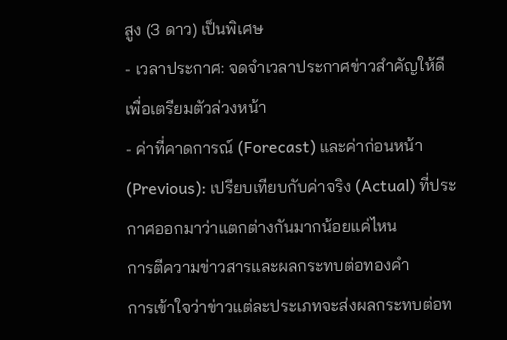สูง (3 ดาว) เป็นพิเศษ
- เวลาประกาศ: จดจำเวลาประกาศข่าวสำคัญให้ดี เพื่อเตรียมตัวล่วงหน้า
- ค่าที่คาดการณ์ (Forecast) และค่าก่อนหน้า (Previous): เปรียบเทียบกับค่าจริง (Actual) ที่ประกาศออกมาว่าแตกต่างกันมากน้อยแค่ไหน
การตีความข่าวสารและผลกระทบต่อทองคำ
การเข้าใจว่าข่าวแต่ละประเภทจะส่งผลกระทบต่อท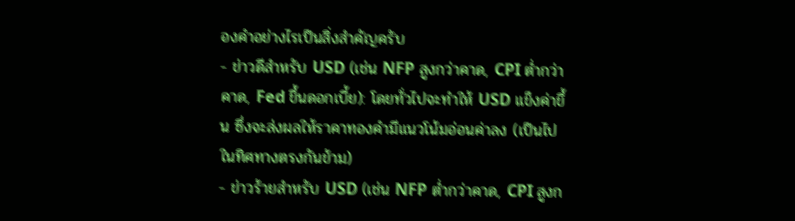องคำอย่างไรเป็นสิ่งสำคัญครับ
- ข่าวดีสำหรับ USD (เช่น NFP สูงกว่าคาด, CPI ต่ำกว่าคาด, Fed ขึ้นดอกเบี้ย): โดยทั่วไปจะทำให้ USD แข็งค่าขึ้น ซึ่งจะส่งผลให้ราคาทองคำมีแนวโน้มอ่อนค่าลง (เป็นไปในทิศทางตรงกันข้าม)
- ข่าวร้ายสำหรับ USD (เช่น NFP ต่ำกว่าคาด, CPI สูงก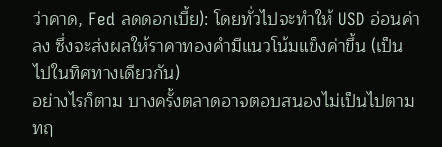ว่าคาด, Fed ลดดอกเบี้ย): โดยทั่วไปจะทำให้ USD อ่อนค่าลง ซึ่งจะส่งผลให้ราคาทองคำมีแนวโน้มแข็งค่าขึ้น (เป็นไปในทิศทางเดียวกัน)
อย่างไรก็ตาม บางครั้งตลาดอาจตอบสนองไม่เป็นไปตามทฤ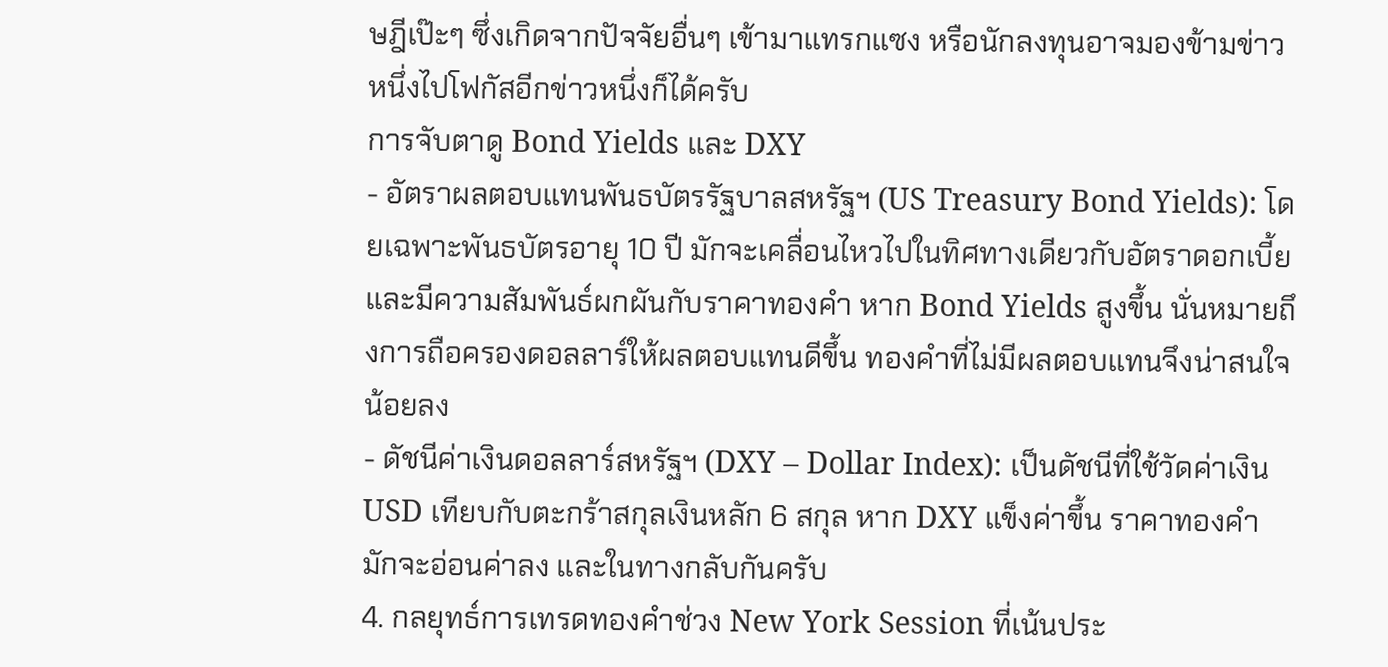ษฎีเป๊ะๆ ซึ่งเกิดจากปัจจัยอื่นๆ เข้ามาแทรกแซง หรือนักลงทุนอาจมองข้ามข่าวหนึ่งไปโฟกัสอีกข่าวหนึ่งก็ได้ครับ
การจับตาดู Bond Yields และ DXY
- อัตราผลตอบแทนพันธบัตรรัฐบาลสหรัฐฯ (US Treasury Bond Yields): โดยเฉพาะพันธบัตรอายุ 10 ปี มักจะเคลื่อนไหวไปในทิศทางเดียวกับอัตราดอกเบี้ยและมีความสัมพันธ์ผกผันกับราคาทองคำ หาก Bond Yields สูงขึ้น นั่นหมายถึงการถือครองดอลลาร์ให้ผลตอบแทนดีขึ้น ทองคำที่ไม่มีผลตอบแทนจึงน่าสนใจน้อยลง
- ดัชนีค่าเงินดอลลาร์สหรัฐฯ (DXY – Dollar Index): เป็นดัชนีที่ใช้วัดค่าเงิน USD เทียบกับตะกร้าสกุลเงินหลัก 6 สกุล หาก DXY แข็งค่าขึ้น ราคาทองคำมักจะอ่อนค่าลง และในทางกลับกันครับ
4. กลยุทธ์การเทรดทองคำช่วง New York Session ที่เน้นประ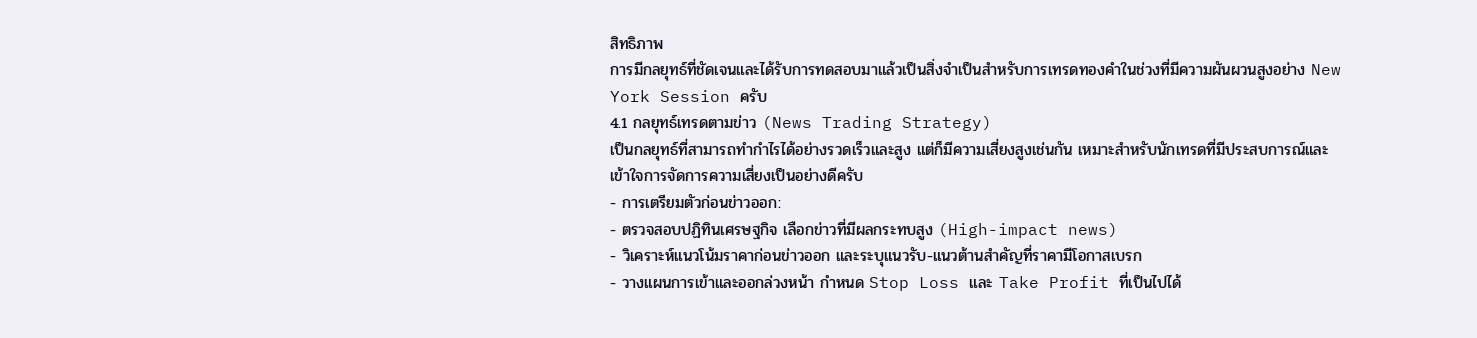สิทธิภาพ
การมีกลยุทธ์ที่ชัดเจนและได้รับการทดสอบมาแล้วเป็นสิ่งจำเป็นสำหรับการเทรดทองคำในช่วงที่มีความผันผวนสูงอย่าง New York Session ครับ
4.1 กลยุทธ์เทรดตามข่าว (News Trading Strategy)
เป็นกลยุทธ์ที่สามารถทำกำไรได้อย่างรวดเร็วและสูง แต่ก็มีความเสี่ยงสูงเช่นกัน เหมาะสำหรับนักเทรดที่มีประสบการณ์และเข้าใจการจัดการความเสี่ยงเป็นอย่างดีครับ
- การเตรียมตัวก่อนข่าวออก:
- ตรวจสอบปฏิทินเศรษฐกิจ เลือกข่าวที่มีผลกระทบสูง (High-impact news)
- วิเคราะห์แนวโน้มราคาก่อนข่าวออก และระบุแนวรับ-แนวต้านสำคัญที่ราคามีโอกาสเบรก
- วางแผนการเข้าและออกล่วงหน้า กำหนด Stop Loss และ Take Profit ที่เป็นไปได้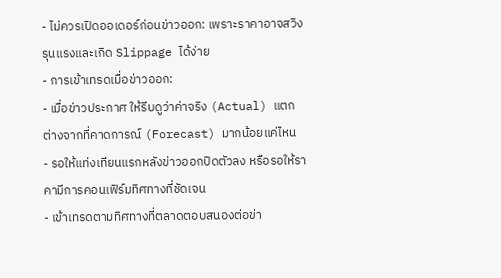- ไม่ควรเปิดออเดอร์ก่อนข่าวออก: เพราะราคาอาจสวิงรุนแรงและเกิด Slippage ได้ง่าย
- การเข้าเทรดเมื่อข่าวออก:
- เมื่อข่าวประกาศ ให้รีบดูว่าค่าจริง (Actual) แตกต่างจากที่คาดการณ์ (Forecast) มากน้อยแค่ไหน
- รอให้แท่งเทียนแรกหลังข่าวออกปิดตัวลง หรือรอให้ราคามีการคอนเฟิร์มทิศทางที่ชัดเจน
- เข้าเทรดตามทิศทางที่ตลาดตอบสนองต่อข่า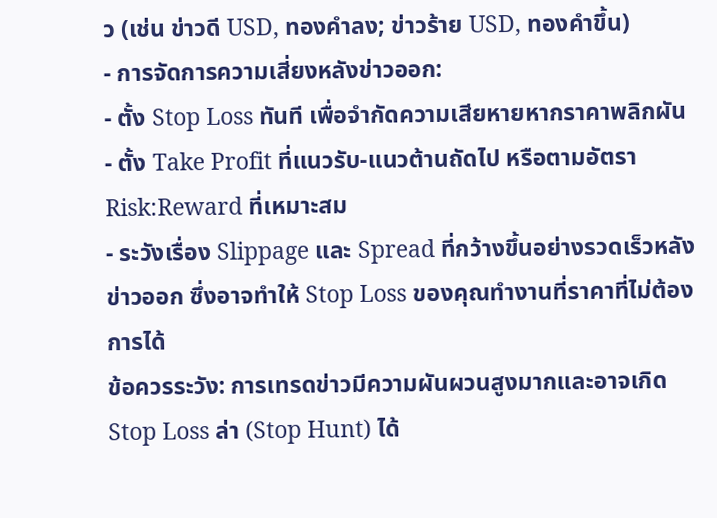ว (เช่น ข่าวดี USD, ทองคำลง; ข่าวร้าย USD, ทองคำขึ้น)
- การจัดการความเสี่ยงหลังข่าวออก:
- ตั้ง Stop Loss ทันที เพื่อจำกัดความเสียหายหากราคาพลิกผัน
- ตั้ง Take Profit ที่แนวรับ-แนวต้านถัดไป หรือตามอัตรา Risk:Reward ที่เหมาะสม
- ระวังเรื่อง Slippage และ Spread ที่กว้างขึ้นอย่างรวดเร็วหลังข่าวออก ซึ่งอาจทำให้ Stop Loss ของคุณทำงานที่ราคาที่ไม่ต้องการได้
ข้อควรระวัง: การเทรดข่าวมีความผันผวนสูงมากและอาจเกิด Stop Loss ล่า (Stop Hunt) ได้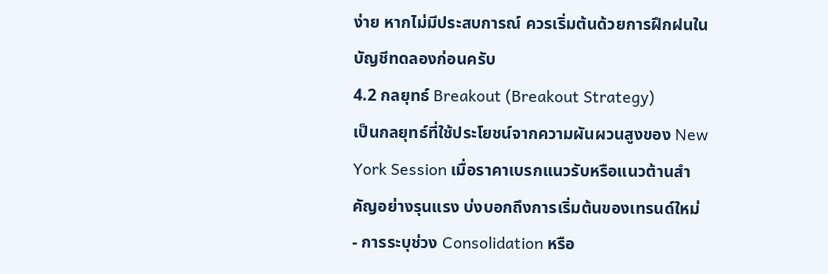ง่าย หากไม่มีประสบการณ์ ควรเริ่มต้นด้วยการฝึกฝนในบัญชีทดลองก่อนครับ
4.2 กลยุทธ์ Breakout (Breakout Strategy)
เป็นกลยุทธ์ที่ใช้ประโยชน์จากความผันผวนสูงของ New York Session เมื่อราคาเบรกแนวรับหรือแนวต้านสำคัญอย่างรุนแรง บ่งบอกถึงการเริ่มต้นของเทรนด์ใหม่
- การระบุช่วง Consolidation หรือ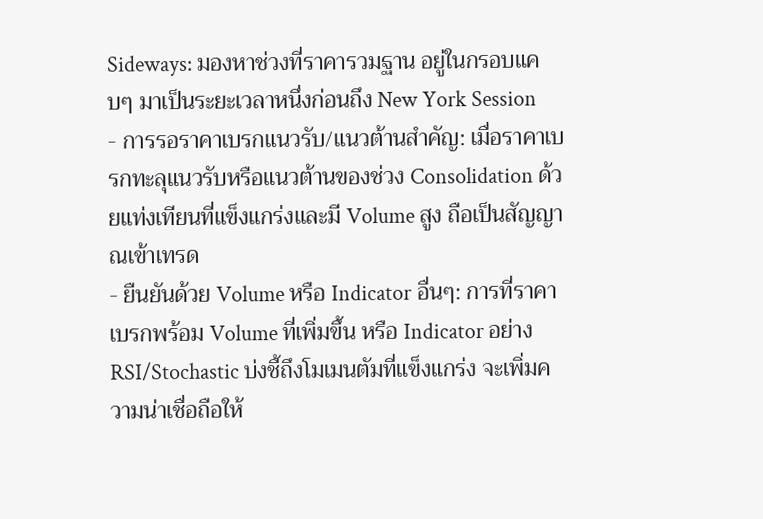Sideways: มองหาช่วงที่ราคารวมฐาน อยู่ในกรอบแคบๆ มาเป็นระยะเวลาหนึ่งก่อนถึง New York Session
- การรอราคาเบรกแนวรับ/แนวต้านสำคัญ: เมื่อราคาเบรกทะลุแนวรับหรือแนวต้านของช่วง Consolidation ด้วยแท่งเทียนที่แข็งแกร่งและมี Volume สูง ถือเป็นสัญญาณเข้าเทรด
- ยืนยันด้วย Volume หรือ Indicator อื่นๆ: การที่ราคาเบรกพร้อม Volume ที่เพิ่มขึ้น หรือ Indicator อย่าง RSI/Stochastic บ่งชี้ถึงโมเมนตัมที่แข็งแกร่ง จะเพิ่มความน่าเชื่อถือให้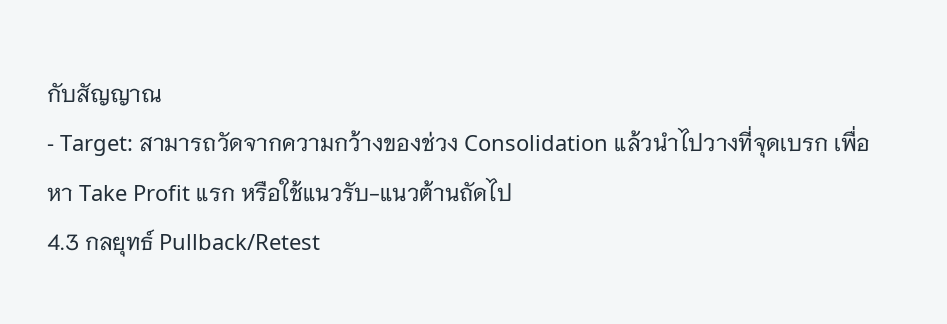กับสัญญาณ
- Target: สามารถวัดจากความกว้างของช่วง Consolidation แล้วนำไปวางที่จุดเบรก เพื่อหา Take Profit แรก หรือใช้แนวรับ-แนวต้านถัดไป
4.3 กลยุทธ์ Pullback/Retest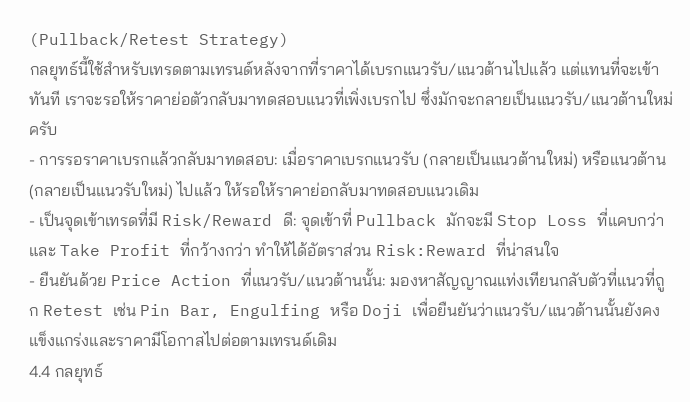(Pullback/Retest Strategy)
กลยุทธ์นี้ใช้สำหรับเทรดตามเทรนด์หลังจากที่ราคาได้เบรกแนวรับ/แนวต้านไปแล้ว แต่แทนที่จะเข้าทันที เราจะรอให้ราคาย่อตัวกลับมาทดสอบแนวที่เพิ่งเบรกไป ซึ่งมักจะกลายเป็นแนวรับ/แนวต้านใหม่ครับ
- การรอราคาเบรกแล้วกลับมาทดสอบ: เมื่อราคาเบรกแนวรับ (กลายเป็นแนวต้านใหม่) หรือแนวต้าน (กลายเป็นแนวรับใหม่) ไปแล้ว ให้รอให้ราคาย่อกลับมาทดสอบแนวเดิม
- เป็นจุดเข้าเทรดที่มี Risk/Reward ดี: จุดเข้าที่ Pullback มักจะมี Stop Loss ที่แคบกว่าและ Take Profit ที่กว้างกว่า ทำให้ได้อัตราส่วน Risk:Reward ที่น่าสนใจ
- ยืนยันด้วย Price Action ที่แนวรับ/แนวต้านนั้น: มองหาสัญญาณแท่งเทียนกลับตัวที่แนวที่ถูก Retest เช่น Pin Bar, Engulfing หรือ Doji เพื่อยืนยันว่าแนวรับ/แนวต้านนั้นยังคงแข็งแกร่งและราคามีโอกาสไปต่อตามเทรนด์เดิม
4.4 กลยุทธ์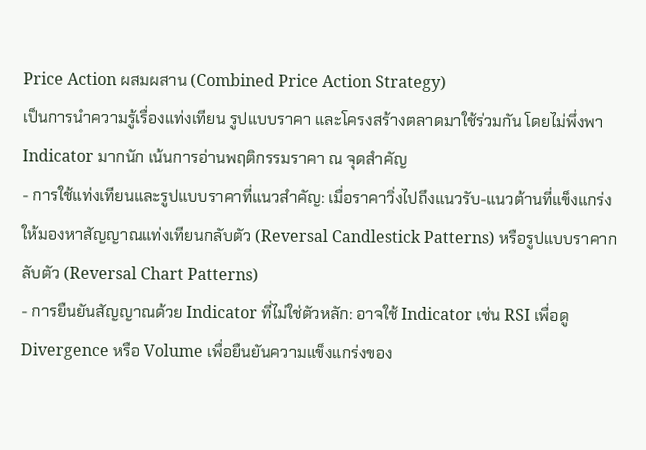Price Action ผสมผสาน (Combined Price Action Strategy)
เป็นการนำความรู้เรื่องแท่งเทียน รูปแบบราคา และโครงสร้างตลาดมาใช้ร่วมกัน โดยไม่พึ่งพา Indicator มากนัก เน้นการอ่านพฤติกรรมราคา ณ จุดสำคัญ
- การใช้แท่งเทียนและรูปแบบราคาที่แนวสำคัญ: เมื่อราคาวิ่งไปถึงแนวรับ-แนวต้านที่แข็งแกร่ง ให้มองหาสัญญาณแท่งเทียนกลับตัว (Reversal Candlestick Patterns) หรือรูปแบบราคากลับตัว (Reversal Chart Patterns)
- การยืนยันสัญญาณด้วย Indicator ที่ไม่ใช่ตัวหลัก: อาจใช้ Indicator เช่น RSI เพื่อดู Divergence หรือ Volume เพื่อยืนยันความแข็งแกร่งของ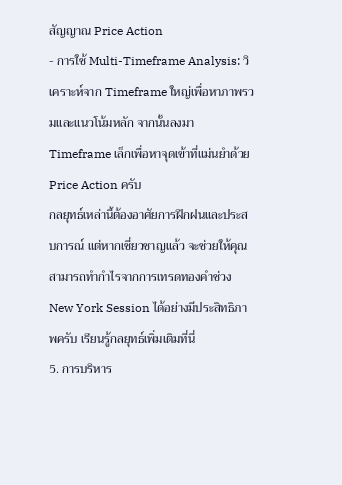สัญญาณ Price Action
- การใช้ Multi-Timeframe Analysis: วิเคราะห์จาก Timeframe ใหญ่เพื่อหาภาพรวมและแนวโน้มหลัก จากนั้นลงมา Timeframe เล็กเพื่อหาจุดเข้าที่แม่นยำด้วย Price Action ครับ
กลยุทธ์เหล่านี้ต้องอาศัยการฝึกฝนและประสบการณ์ แต่หากเชี่ยวชาญแล้ว จะช่วยให้คุณสามารถทำกำไรจากการเทรดทองคำช่วง New York Session ได้อย่างมีประสิทธิภาพครับ เรียนรู้กลยุทธ์เพิ่มเติมที่นี่
5. การบริหาร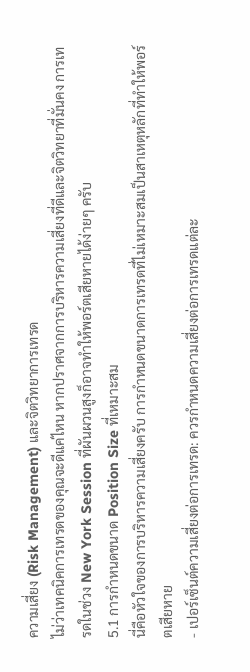ความเสี่ยง (Risk Management) และจิตวิทยาการเทรด
ไม่ว่าเทคนิคการเทรดของคุณจะดีแค่ไหน หากปราศจากการบริหารความเสี่ยงที่ดีและจิตวิทยาที่มั่นคง การเทรดในช่วง New York Session ที่ผันผวนสูงก็อาจทำให้พอร์ตเสียหายได้ง่ายๆ ครับ
5.1 การกำหนดขนาด Position Size ที่เหมาะสม
นี่คือหัวใจของการบริหารความเสี่ยงครับ การกำหนดขนาดการเทรดที่ไม่เหมาะสมเป็นสาเหตุหลักที่ทำให้พอร์ตเสียหาย
- เปอร์เซ็นต์ความเสี่ยงต่อการเทรด: ควรกำหนดความเสี่ยงต่อการเทรดแต่ละ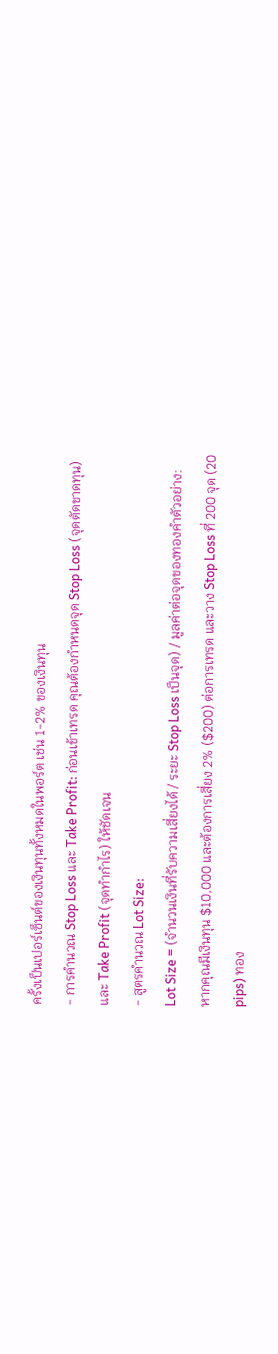ครั้งเป็นเปอร์เซ็นต์ของเงินทุนทั้งหมดในพอร์ต เช่น 1-2% ของเงินทุน
- การคำนวณ Stop Loss และ Take Profit: ก่อนเข้าเทรด คุณต้องกำหนดจุด Stop Loss (จุดตัดขาดทุน) และ Take Profit (จุดทำกำไร) ให้ชัดเจน
- สูตรคำนวณ Lot Size:
Lot Size = (จำนวนเงินที่รับความเสี่ยงได้ / ระยะ Stop Loss เป็นจุด) / มูลค่าต่อจุดของทองคำตัวอย่าง: หากคุณมีเงินทุน $10,000 และต้องการเสี่ยง 2% ($200) ต่อการเทรด และวาง Stop Loss ที่ 200 จุด (20 pips) ทอง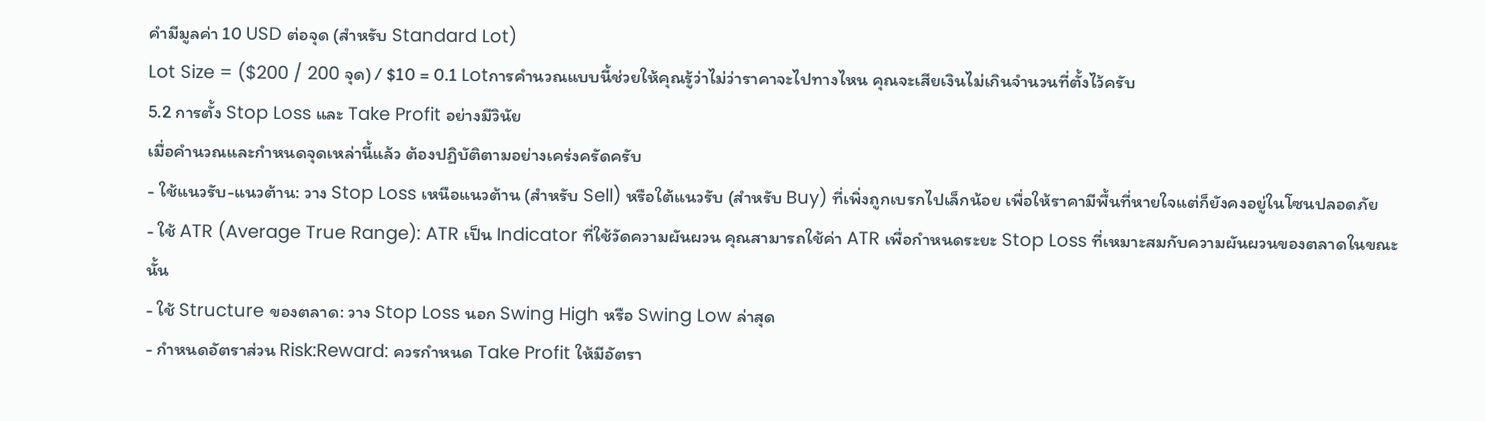คำมีมูลค่า 10 USD ต่อจุด (สำหรับ Standard Lot)
Lot Size = ($200 / 200 จุด) / $10 = 0.1 Lotการคำนวณแบบนี้ช่วยให้คุณรู้ว่าไม่ว่าราคาจะไปทางไหน คุณจะเสียเงินไม่เกินจำนวนที่ตั้งไว้ครับ
5.2 การตั้ง Stop Loss และ Take Profit อย่างมีวินัย
เมื่อคำนวณและกำหนดจุดเหล่านี้แล้ว ต้องปฏิบัติตามอย่างเคร่งครัดครับ
- ใช้แนวรับ-แนวต้าน: วาง Stop Loss เหนือแนวต้าน (สำหรับ Sell) หรือใต้แนวรับ (สำหรับ Buy) ที่เพิ่งถูกเบรกไปเล็กน้อย เพื่อให้ราคามีพื้นที่หายใจแต่ก็ยังคงอยู่ในโซนปลอดภัย
- ใช้ ATR (Average True Range): ATR เป็น Indicator ที่ใช้วัดความผันผวน คุณสามารถใช้ค่า ATR เพื่อกำหนดระยะ Stop Loss ที่เหมาะสมกับความผันผวนของตลาดในขณะนั้น
- ใช้ Structure ของตลาด: วาง Stop Loss นอก Swing High หรือ Swing Low ล่าสุด
- กำหนดอัตราส่วน Risk:Reward: ควรกำหนด Take Profit ให้มีอัตรา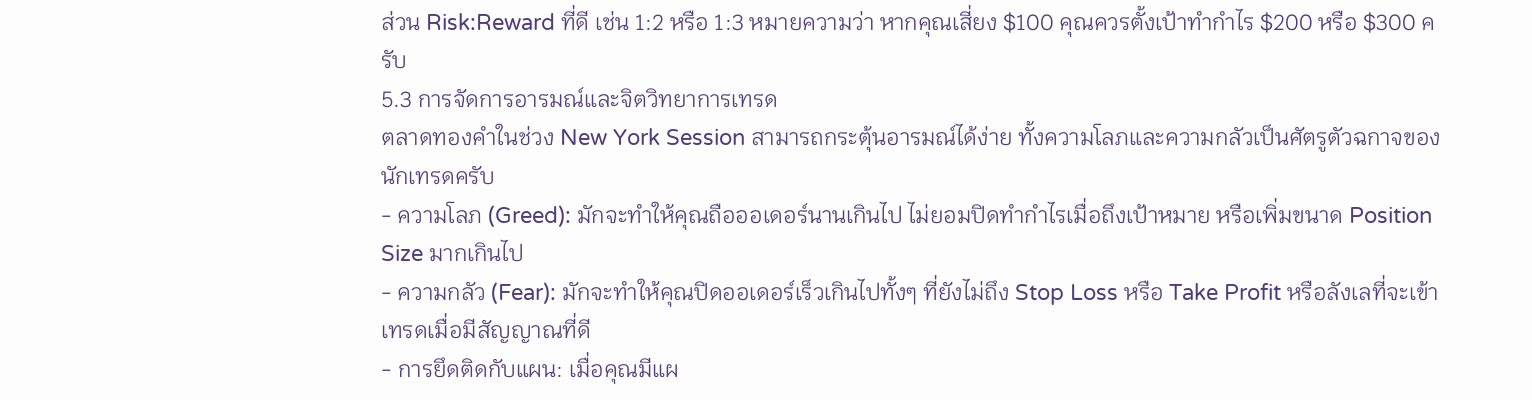ส่วน Risk:Reward ที่ดี เช่น 1:2 หรือ 1:3 หมายความว่า หากคุณเสี่ยง $100 คุณควรตั้งเป้าทำกำไร $200 หรือ $300 ครับ
5.3 การจัดการอารมณ์และจิตวิทยาการเทรด
ตลาดทองคำในช่วง New York Session สามารถกระตุ้นอารมณ์ได้ง่าย ทั้งความโลภและความกลัวเป็นศัตรูตัวฉกาจของนักเทรดครับ
- ความโลภ (Greed): มักจะทำให้คุณถือออเดอร์นานเกินไป ไม่ยอมปิดทำกำไรเมื่อถึงเป้าหมาย หรือเพิ่มขนาด Position Size มากเกินไป
- ความกลัว (Fear): มักจะทำให้คุณปิดออเดอร์เร็วเกินไปทั้งๆ ที่ยังไม่ถึง Stop Loss หรือ Take Profit หรือลังเลที่จะเข้าเทรดเมื่อมีสัญญาณที่ดี
- การยึดติดกับแผน: เมื่อคุณมีแผ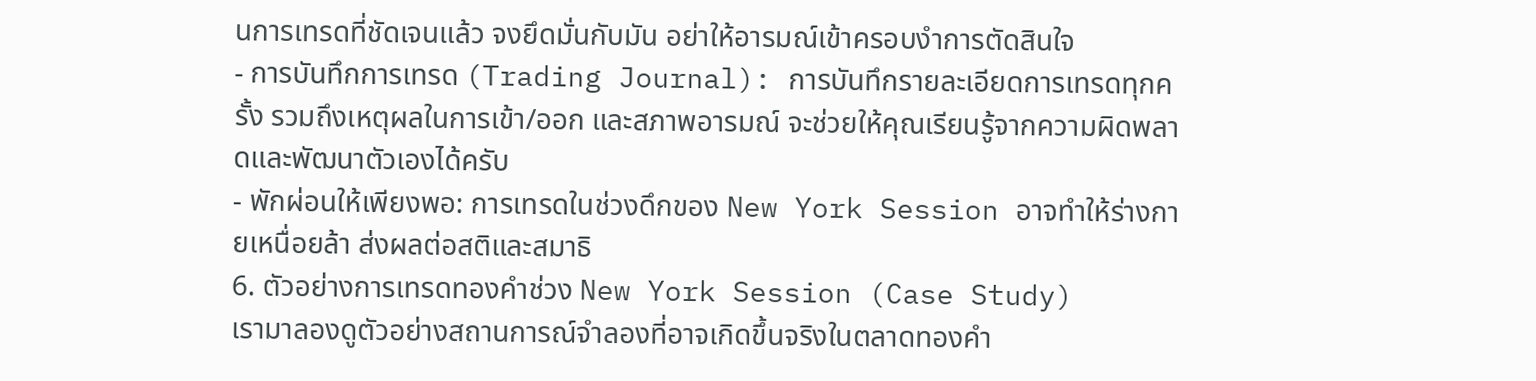นการเทรดที่ชัดเจนแล้ว จงยึดมั่นกับมัน อย่าให้อารมณ์เข้าครอบงำการตัดสินใจ
- การบันทึกการเทรด (Trading Journal): การบันทึกรายละเอียดการเทรดทุกครั้ง รวมถึงเหตุผลในการเข้า/ออก และสภาพอารมณ์ จะช่วยให้คุณเรียนรู้จากความผิดพลาดและพัฒนาตัวเองได้ครับ
- พักผ่อนให้เพียงพอ: การเทรดในช่วงดึกของ New York Session อาจทำให้ร่างกายเหนื่อยล้า ส่งผลต่อสติและสมาธิ
6. ตัวอย่างการเทรดทองคำช่วง New York Session (Case Study)
เรามาลองดูตัวอย่างสถานการณ์จำลองที่อาจเกิดขึ้นจริงในตลาดทองคำ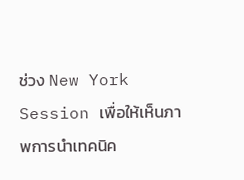ช่วง New York Session เพื่อให้เห็นภาพการนำเทคนิค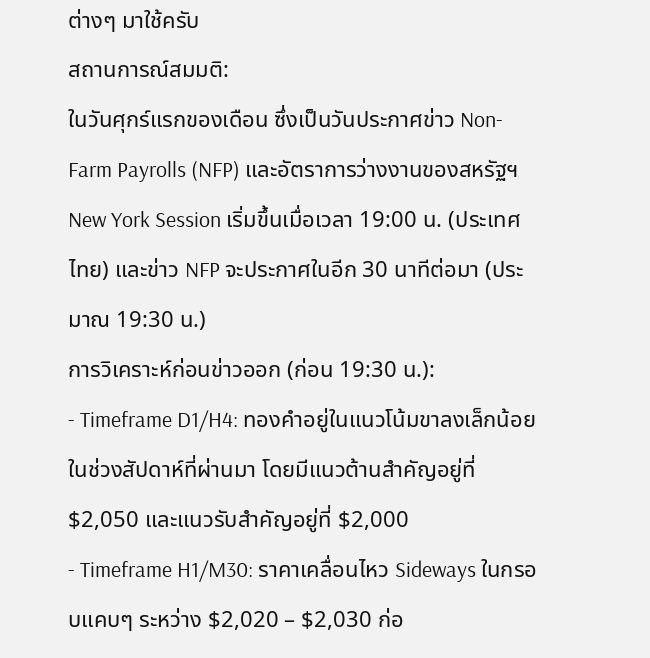ต่างๆ มาใช้ครับ
สถานการณ์สมมติ:
ในวันศุกร์แรกของเดือน ซึ่งเป็นวันประกาศข่าว Non-Farm Payrolls (NFP) และอัตราการว่างงานของสหรัฐฯ New York Session เริ่มขึ้นเมื่อเวลา 19:00 น. (ประเทศไทย) และข่าว NFP จะประกาศในอีก 30 นาทีต่อมา (ประมาณ 19:30 น.)
การวิเคราะห์ก่อนข่าวออก (ก่อน 19:30 น.):
- Timeframe D1/H4: ทองคำอยู่ในแนวโน้มขาลงเล็กน้อยในช่วงสัปดาห์ที่ผ่านมา โดยมีแนวต้านสำคัญอยู่ที่ $2,050 และแนวรับสำคัญอยู่ที่ $2,000
- Timeframe H1/M30: ราคาเคลื่อนไหว Sideways ในกรอบแคบๆ ระหว่าง $2,020 – $2,030 ก่อ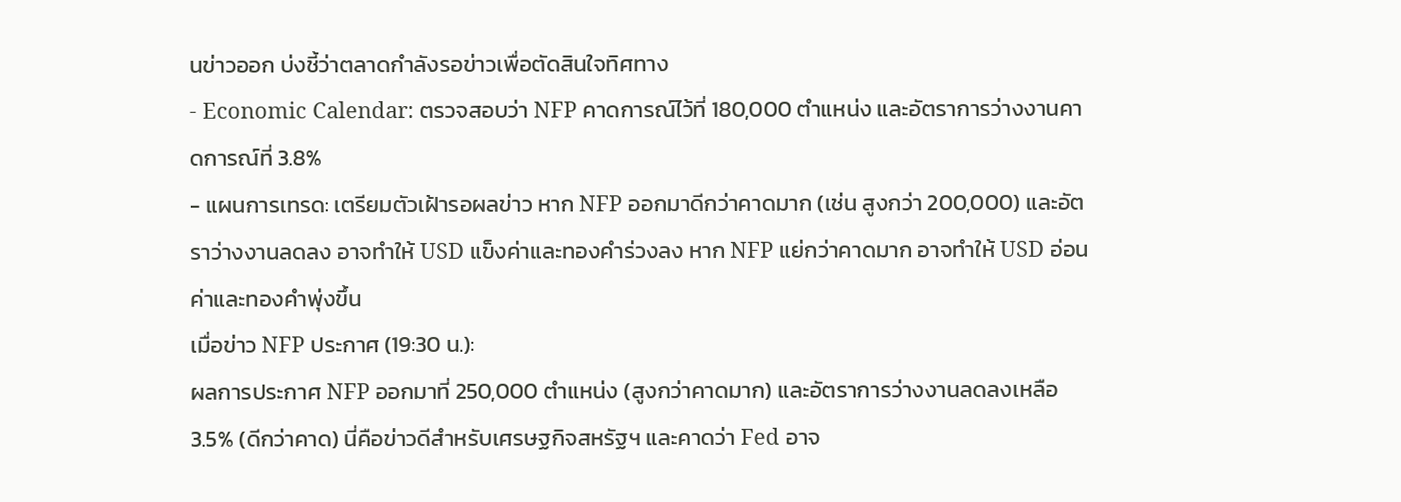นข่าวออก บ่งชี้ว่าตลาดกำลังรอข่าวเพื่อตัดสินใจทิศทาง
- Economic Calendar: ตรวจสอบว่า NFP คาดการณ์ไว้ที่ 180,000 ตำแหน่ง และอัตราการว่างงานคาดการณ์ที่ 3.8%
- แผนการเทรด: เตรียมตัวเฝ้ารอผลข่าว หาก NFP ออกมาดีกว่าคาดมาก (เช่น สูงกว่า 200,000) และอัตราว่างงานลดลง อาจทำให้ USD แข็งค่าและทองคำร่วงลง หาก NFP แย่กว่าคาดมาก อาจทำให้ USD อ่อนค่าและทองคำพุ่งขึ้น
เมื่อข่าว NFP ประกาศ (19:30 น.):
ผลการประกาศ NFP ออกมาที่ 250,000 ตำแหน่ง (สูงกว่าคาดมาก) และอัตราการว่างงานลดลงเหลือ 3.5% (ดีกว่าคาด) นี่คือข่าวดีสำหรับเศรษฐกิจสหรัฐฯ และคาดว่า Fed อาจ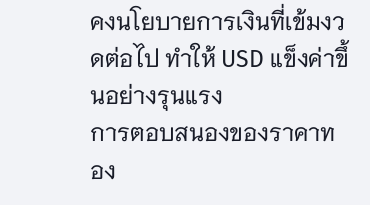คงนโยบายการเงินที่เข้มงวดต่อไป ทำให้ USD แข็งค่าขึ้นอย่างรุนแรง
การตอบสนองของราคาทอง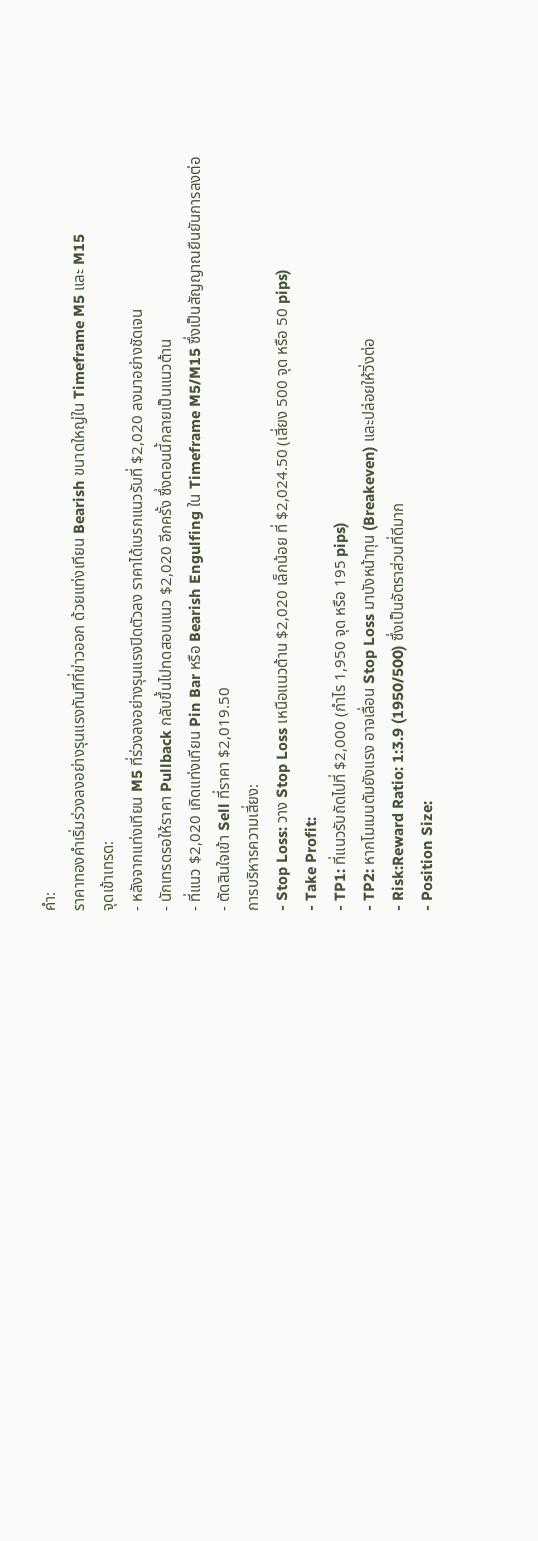คำ:
ราคาทองคำเริ่มร่วงลงอย่างรุนแรงทันทีที่ข่าวออก ด้วยแท่งเทียน Bearish ขนาดใหญ่ใน Timeframe M5 และ M15
จุดเข้าเทรด:
- หลังจากแท่งเทียน M5 ที่ร่วงลงอย่างรุนแรงปิดตัวลง ราคาได้เบรกแนวรับที่ $2,020 ลงมาอย่างชัดเจน
- นักเทรดรอให้ราคา Pullback กลับขึ้นไปทดสอบแนว $2,020 อีกครั้ง ซึ่งตอนนี้กลายเป็นแนวต้าน
- ที่แนว $2,020 เกิดแท่งเทียน Pin Bar หรือ Bearish Engulfing ใน Timeframe M5/M15 ซึ่งเป็นสัญญาณยืนยันการลงต่อ
- ตัดสินใจเข้า Sell ที่ราคา $2,019.50
การบริหารความเสี่ยง:
- Stop Loss: วาง Stop Loss เหนือแนวต้าน $2,020 เล็กน้อย ที่ $2,024.50 (เสี่ยง 500 จุด หรือ 50 pips)
- Take Profit:
- TP1: ที่แนวรับถัดไปที่ $2,000 (กำไร 1,950 จุด หรือ 195 pips)
- TP2: หากโมเมนตัมยังแรง อาจเลื่อน Stop Loss มาบังหน้าทุน (Breakeven) และปล่อยให้วิ่งต่อ
- Risk:Reward Ratio: 1:3.9 (1950/500) ซึ่งเป็นอัตราส่วนที่ดีมาก
- Position Size: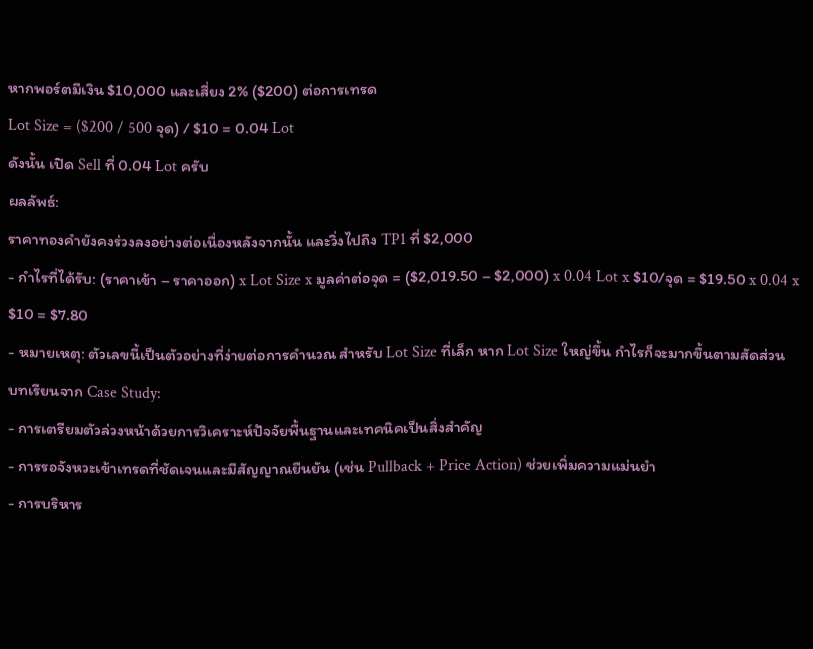หากพอร์ตมีเงิน $10,000 และเสี่ยง 2% ($200) ต่อการเทรด
Lot Size = ($200 / 500 จุด) / $10 = 0.04 Lot
ดังนั้น เปิด Sell ที่ 0.04 Lot ครับ
ผลลัพธ์:
ราคาทองคำยังคงร่วงลงอย่างต่อเนื่องหลังจากนั้น และวิ่งไปถึง TP1 ที่ $2,000
- กำไรที่ได้รับ: (ราคาเข้า – ราคาออก) x Lot Size x มูลค่าต่อจุด = ($2,019.50 – $2,000) x 0.04 Lot x $10/จุด = $19.50 x 0.04 x $10 = $7.80
- หมายเหตุ: ตัวเลขนี้เป็นตัวอย่างที่ง่ายต่อการคำนวณ สำหรับ Lot Size ที่เล็ก หาก Lot Size ใหญ่ขึ้น กำไรก็จะมากขึ้นตามสัดส่วน
บทเรียนจาก Case Study:
- การเตรียมตัวล่วงหน้าด้วยการวิเคราะห์ปัจจัยพื้นฐานและเทคนิคเป็นสิ่งสำคัญ
- การรอจังหวะเข้าเทรดที่ชัดเจนและมีสัญญาณยืนยัน (เช่น Pullback + Price Action) ช่วยเพิ่มความแม่นยำ
- การบริหาร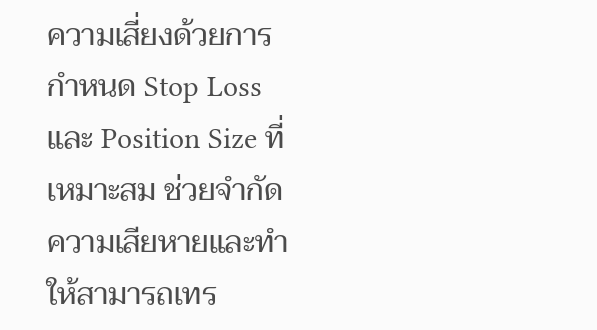ความเสี่ยงด้วยการกำหนด Stop Loss และ Position Size ที่เหมาะสม ช่วยจำกัดความเสียหายและทำให้สามารถเทร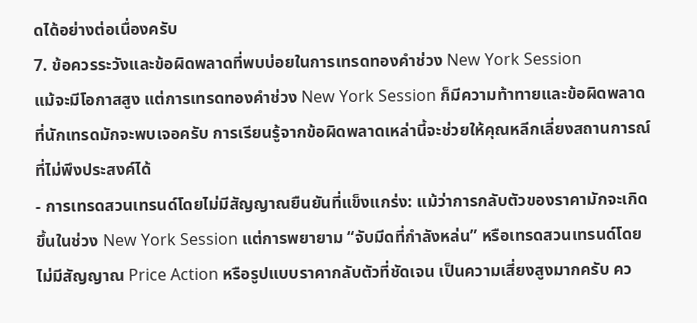ดได้อย่างต่อเนื่องครับ
7. ข้อควรระวังและข้อผิดพลาดที่พบบ่อยในการเทรดทองคำช่วง New York Session
แม้จะมีโอกาสสูง แต่การเทรดทองคำช่วง New York Session ก็มีความท้าทายและข้อผิดพลาดที่นักเทรดมักจะพบเจอครับ การเรียนรู้จากข้อผิดพลาดเหล่านี้จะช่วยให้คุณหลีกเลี่ยงสถานการณ์ที่ไม่พึงประสงค์ได้
- การเทรดสวนเทรนด์โดยไม่มีสัญญาณยืนยันที่แข็งแกร่ง: แม้ว่าการกลับตัวของราคามักจะเกิดขึ้นในช่วง New York Session แต่การพยายาม “จับมีดที่กำลังหล่น” หรือเทรดสวนเทรนด์โดยไม่มีสัญญาณ Price Action หรือรูปแบบราคากลับตัวที่ชัดเจน เป็นความเสี่ยงสูงมากครับ คว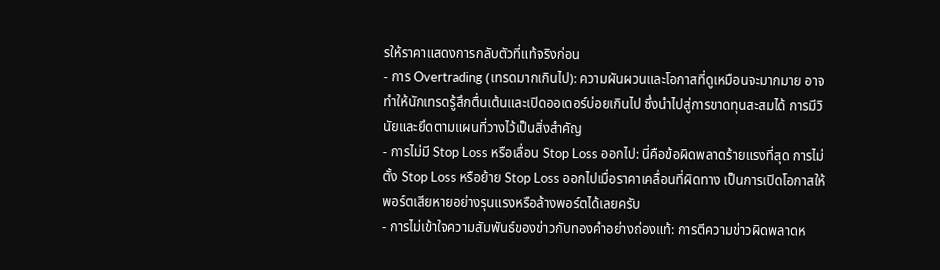รให้ราคาแสดงการกลับตัวที่แท้จริงก่อน
- การ Overtrading (เทรดมากเกินไป): ความผันผวนและโอกาสที่ดูเหมือนจะมากมาย อาจทำให้นักเทรดรู้สึกตื่นเต้นและเปิดออเดอร์บ่อยเกินไป ซึ่งนำไปสู่การขาดทุนสะสมได้ การมีวินัยและยึดตามแผนที่วางไว้เป็นสิ่งสำคัญ
- การไม่มี Stop Loss หรือเลื่อน Stop Loss ออกไป: นี่คือข้อผิดพลาดร้ายแรงที่สุด การไม่ตั้ง Stop Loss หรือย้าย Stop Loss ออกไปเมื่อราคาเคลื่อนที่ผิดทาง เป็นการเปิดโอกาสให้พอร์ตเสียหายอย่างรุนแรงหรือล้างพอร์ตได้เลยครับ
- การไม่เข้าใจความสัมพันธ์ของข่าวกับทองคำอย่างถ่องแท้: การตีความข่าวผิดพลาดห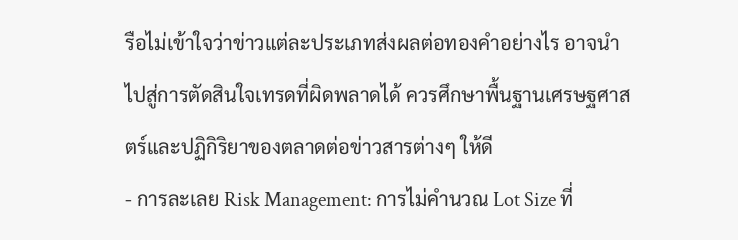รือไม่เข้าใจว่าข่าวแต่ละประเภทส่งผลต่อทองคำอย่างไร อาจนำไปสู่การตัดสินใจเทรดที่ผิดพลาดได้ ควรศึกษาพื้นฐานเศรษฐศาสตร์และปฏิกิริยาของตลาดต่อข่าวสารต่างๆ ให้ดี
- การละเลย Risk Management: การไม่คำนวณ Lot Size ที่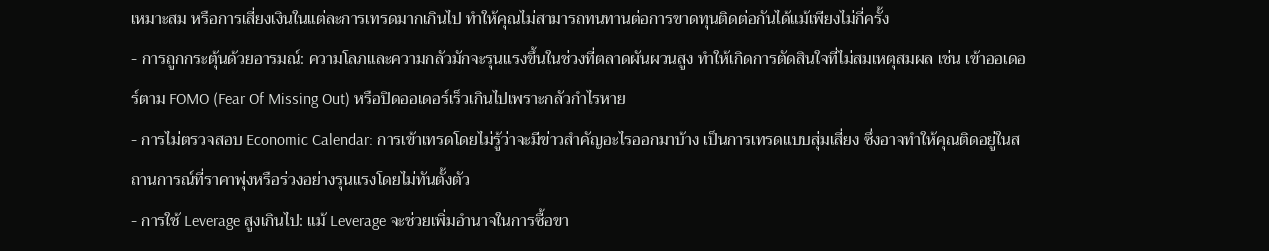เหมาะสม หรือการเสี่ยงเงินในแต่ละการเทรดมากเกินไป ทำให้คุณไม่สามารถทนทานต่อการขาดทุนติดต่อกันได้แม้เพียงไม่กี่ครั้ง
- การถูกกระตุ้นด้วยอารมณ์: ความโลภและความกลัวมักจะรุนแรงขึ้นในช่วงที่ตลาดผันผวนสูง ทำให้เกิดการตัดสินใจที่ไม่สมเหตุสมผล เช่น เข้าออเดอร์ตาม FOMO (Fear Of Missing Out) หรือปิดออเดอร์เร็วเกินไปเพราะกลัวกำไรหาย
- การไม่ตรวจสอบ Economic Calendar: การเข้าเทรดโดยไม่รู้ว่าจะมีข่าวสำคัญอะไรออกมาบ้าง เป็นการเทรดแบบสุ่มเสี่ยง ซึ่งอาจทำให้คุณติดอยู่ในสถานการณ์ที่ราคาพุ่งหรือร่วงอย่างรุนแรงโดยไม่ทันตั้งตัว
- การใช้ Leverage สูงเกินไป: แม้ Leverage จะช่วยเพิ่มอำนาจในการซื้อขา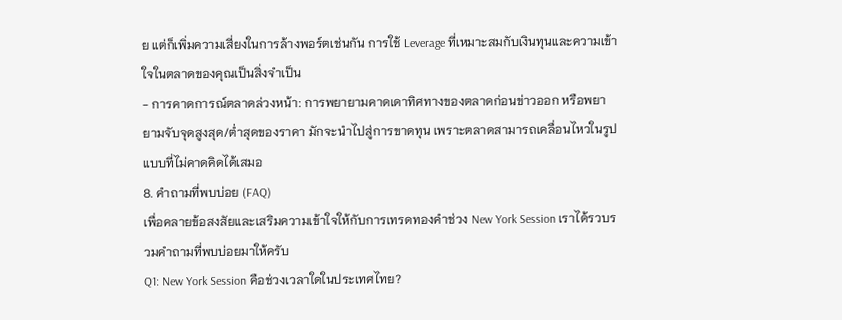ย แต่ก็เพิ่มความเสี่ยงในการล้างพอร์ตเช่นกัน การใช้ Leverage ที่เหมาะสมกับเงินทุนและความเข้าใจในตลาดของคุณเป็นสิ่งจำเป็น
- การคาดการณ์ตลาดล่วงหน้า: การพยายามคาดเดาทิศทางของตลาดก่อนข่าวออก หรือพยายามจับจุดสูงสุด/ต่ำสุดของราคา มักจะนำไปสู่การขาดทุน เพราะตลาดสามารถเคลื่อนไหวในรูปแบบที่ไม่คาดคิดได้เสมอ
8. คำถามที่พบบ่อย (FAQ)
เพื่อคลายข้อสงสัยและเสริมความเข้าใจให้กับการเทรดทองคำช่วง New York Session เราได้รวบรวมคำถามที่พบบ่อยมาให้ครับ
Q1: New York Session คือช่วงเวลาใดในประเทศไทย?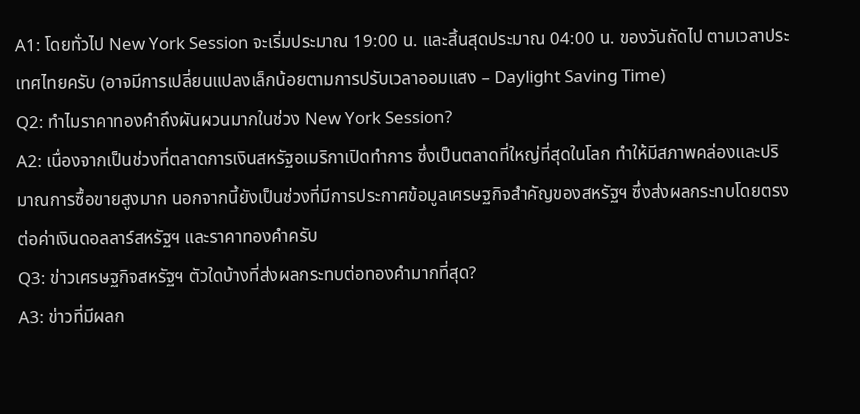A1: โดยทั่วไป New York Session จะเริ่มประมาณ 19:00 น. และสิ้นสุดประมาณ 04:00 น. ของวันถัดไป ตามเวลาประเทศไทยครับ (อาจมีการเปลี่ยนแปลงเล็กน้อยตามการปรับเวลาออมแสง – Daylight Saving Time)
Q2: ทำไมราคาทองคำถึงผันผวนมากในช่วง New York Session?
A2: เนื่องจากเป็นช่วงที่ตลาดการเงินสหรัฐอเมริกาเปิดทำการ ซึ่งเป็นตลาดที่ใหญ่ที่สุดในโลก ทำให้มีสภาพคล่องและปริมาณการซื้อขายสูงมาก นอกจากนี้ยังเป็นช่วงที่มีการประกาศข้อมูลเศรษฐกิจสำคัญของสหรัฐฯ ซึ่งส่งผลกระทบโดยตรงต่อค่าเงินดอลลาร์สหรัฐฯ และราคาทองคำครับ
Q3: ข่าวเศรษฐกิจสหรัฐฯ ตัวใดบ้างที่ส่งผลกระทบต่อทองคำมากที่สุด?
A3: ข่าวที่มีผลก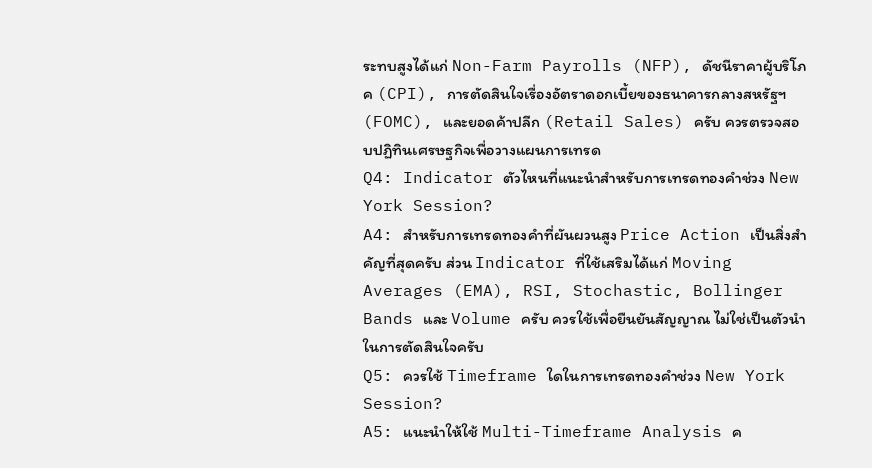ระทบสูงได้แก่ Non-Farm Payrolls (NFP), ดัชนีราคาผู้บริโภค (CPI), การตัดสินใจเรื่องอัตราดอกเบี้ยของธนาคารกลางสหรัฐฯ (FOMC), และยอดค้าปลีก (Retail Sales) ครับ ควรตรวจสอบปฏิทินเศรษฐกิจเพื่อวางแผนการเทรด
Q4: Indicator ตัวไหนที่แนะนำสำหรับการเทรดทองคำช่วง New York Session?
A4: สำหรับการเทรดทองคำที่ผันผวนสูง Price Action เป็นสิ่งสำคัญที่สุดครับ ส่วน Indicator ที่ใช้เสริมได้แก่ Moving Averages (EMA), RSI, Stochastic, Bollinger Bands และ Volume ครับ ควรใช้เพื่อยืนยันสัญญาณ ไม่ใช่เป็นตัวนำในการตัดสินใจครับ
Q5: ควรใช้ Timeframe ใดในการเทรดทองคำช่วง New York Session?
A5: แนะนำให้ใช้ Multi-Timeframe Analysis ค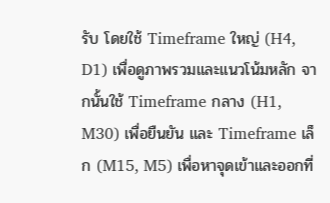รับ โดยใช้ Timeframe ใหญ่ (H4, D1) เพื่อดูภาพรวมและแนวโน้มหลัก จากนั้นใช้ Timeframe กลาง (H1, M30) เพื่อยืนยัน และ Timeframe เล็ก (M15, M5) เพื่อหาจุดเข้าและออกที่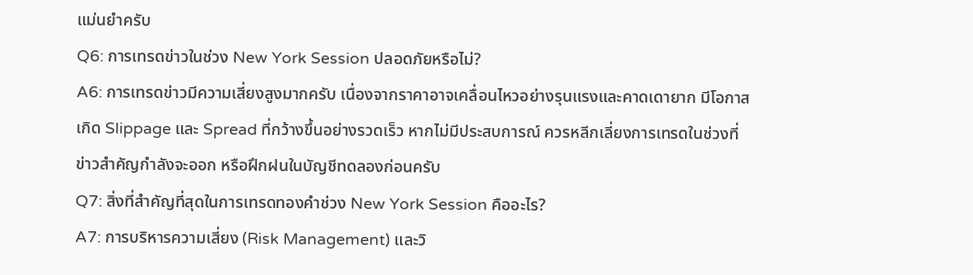แม่นยำครับ
Q6: การเทรดข่าวในช่วง New York Session ปลอดภัยหรือไม่?
A6: การเทรดข่าวมีความเสี่ยงสูงมากครับ เนื่องจากราคาอาจเคลื่อนไหวอย่างรุนแรงและคาดเดายาก มีโอกาสเกิด Slippage และ Spread ที่กว้างขึ้นอย่างรวดเร็ว หากไม่มีประสบการณ์ ควรหลีกเลี่ยงการเทรดในช่วงที่ข่าวสำคัญกำลังจะออก หรือฝึกฝนในบัญชีทดลองก่อนครับ
Q7: สิ่งที่สำคัญที่สุดในการเทรดทองคำช่วง New York Session คืออะไร?
A7: การบริหารความเสี่ยง (Risk Management) และวิ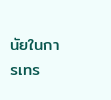นัยในการเทร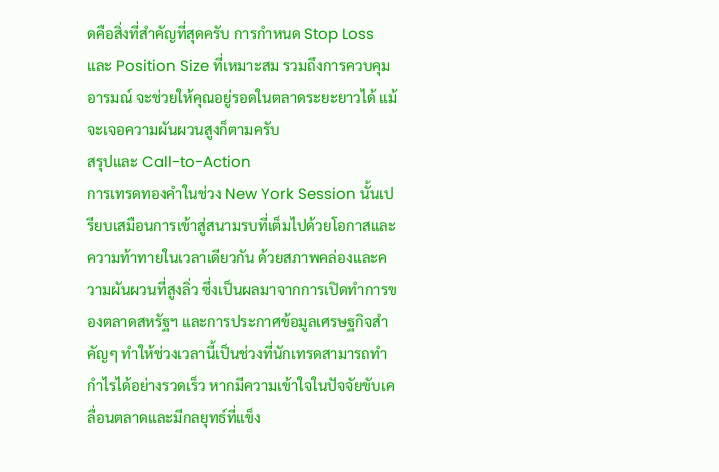ดคือสิ่งที่สำคัญที่สุดครับ การกำหนด Stop Loss และ Position Size ที่เหมาะสม รวมถึงการควบคุมอารมณ์ จะช่วยให้คุณอยู่รอดในตลาดระยะยาวได้ แม้จะเจอความผันผวนสูงก็ตามครับ
สรุปและ Call-to-Action
การเทรดทองคำในช่วง New York Session นั้นเปรียบเสมือนการเข้าสู่สนามรบที่เต็มไปด้วยโอกาสและความท้าทายในเวลาเดียวกัน ด้วยสภาพคล่องและความผันผวนที่สูงลิ่ว ซึ่งเป็นผลมาจากการเปิดทำการของตลาดสหรัฐฯ และการประกาศข้อมูลเศรษฐกิจสำคัญๆ ทำให้ช่วงเวลานี้เป็นช่วงที่นักเทรดสามารถทำกำไรได้อย่างรวดเร็ว หากมีความเข้าใจในปัจจัยขับเคลื่อนตลาดและมีกลยุทธ์ที่แข็ง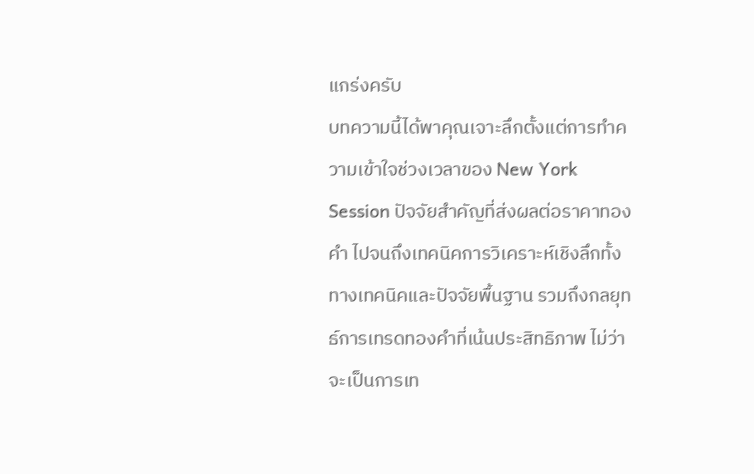แกร่งครับ
บทความนี้ได้พาคุณเจาะลึกตั้งแต่การทำความเข้าใจช่วงเวลาของ New York Session ปัจจัยสำคัญที่ส่งผลต่อราคาทองคำ ไปจนถึงเทคนิคการวิเคราะห์เชิงลึกทั้งทางเทคนิคและปัจจัยพื้นฐาน รวมถึงกลยุทธ์การเทรดทองคำที่เน้นประสิทธิภาพ ไม่ว่าจะเป็นการเท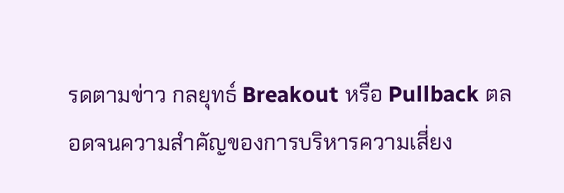รดตามข่าว กลยุทธ์ Breakout หรือ Pullback ตลอดจนความสำคัญของการบริหารความเสี่ยง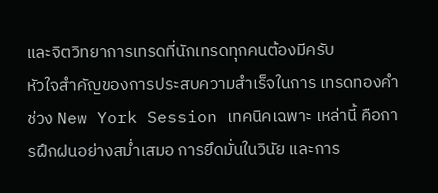และจิตวิทยาการเทรดที่นักเทรดทุกคนต้องมีครับ
หัวใจสำคัญของการประสบความสำเร็จในการ เทรดทองคำช่วง New York Session เทคนิคเฉพาะ เหล่านี้ คือการฝึกฝนอย่างสม่ำเสมอ การยึดมั่นในวินัย และการ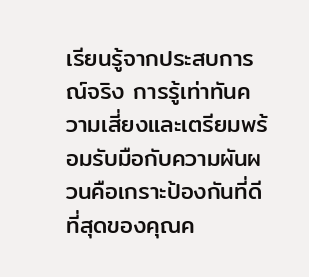เรียนรู้จากประสบการณ์จริง การรู้เท่าทันความเสี่ยงและเตรียมพร้อมรับมือกับความผันผวนคือเกราะป้องกันที่ดีที่สุดของคุณค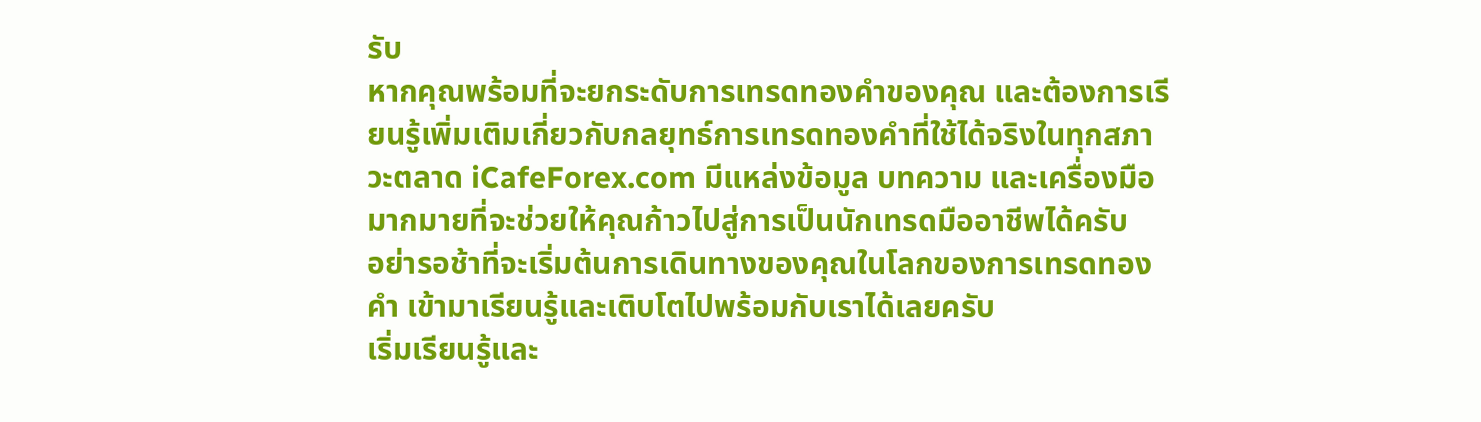รับ
หากคุณพร้อมที่จะยกระดับการเทรดทองคำของคุณ และต้องการเรียนรู้เพิ่มเติมเกี่ยวกับกลยุทธ์การเทรดทองคำที่ใช้ได้จริงในทุกสภาวะตลาด iCafeForex.com มีแหล่งข้อมูล บทความ และเครื่องมือมากมายที่จะช่วยให้คุณก้าวไปสู่การเป็นนักเทรดมืออาชีพได้ครับ
อย่ารอช้าที่จะเริ่มต้นการเดินทางของคุณในโลกของการเทรดทองคำ เข้ามาเรียนรู้และเติบโตไปพร้อมกับเราได้เลยครับ
เริ่มเรียนรู้และ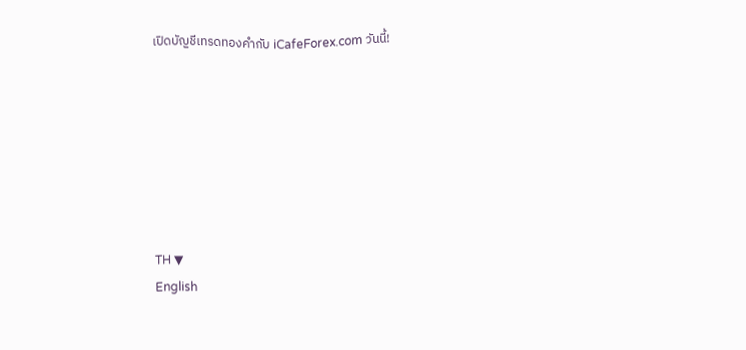เปิดบัญชีเทรดทองคำกับ iCafeForex.com วันนี้!







TH ▼
English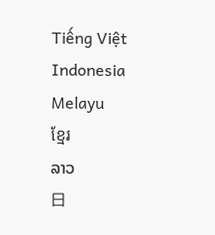Tiếng Việt
Indonesia
Melayu
ខ្មែរ
ລາວ
日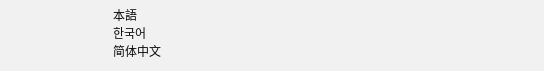本語
한국어
简体中文